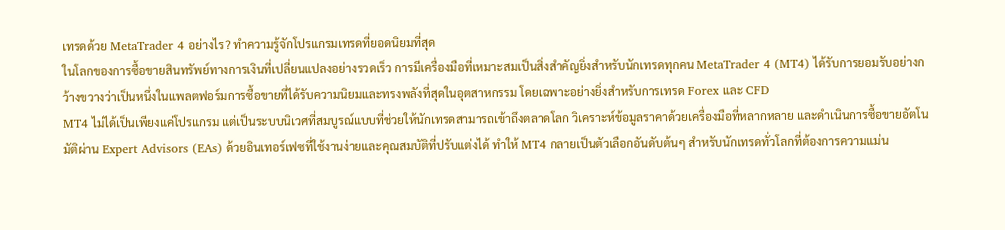เทรดด้วย MetaTrader 4 อย่างไร? ทำความรู้จักโปรแกรมเทรดที่ยอดนิยมที่สุด
ในโลกของการซื้อขายสินทรัพย์ทางการเงินที่เปลี่ยนแปลงอย่างรวดเร็ว การมีเครื่องมือที่เหมาะสมเป็นสิ่งสำคัญยิ่งสำหรับนักเทรดทุกคน MetaTrader 4 (MT4) ได้รับการยอมรับอย่างกว้างขวางว่าเป็นหนึ่งในแพลตฟอร์มการซื้อขายที่ได้รับความนิยมและทรงพลังที่สุดในอุตสาหกรรม โดยเฉพาะอย่างยิ่งสำหรับการเทรด Forex และ CFD
MT4 ไม่ได้เป็นเพียงแค่โปรแกรม แต่เป็นระบบนิเวศที่สมบูรณ์แบบที่ช่วยให้นักเทรดสามารถเข้าถึงตลาดโลก วิเคราะห์ข้อมูลราคาด้วยเครื่องมือที่หลากหลาย และดำเนินการซื้อขายอัตโนมัติผ่าน Expert Advisors (EAs) ด้วยอินเทอร์เฟซที่ใช้งานง่ายและคุณสมบัติที่ปรับแต่งได้ ทำให้ MT4 กลายเป็นตัวเลือกอันดับต้นๆ สำหรับนักเทรดทั่วโลกที่ต้องการความแม่น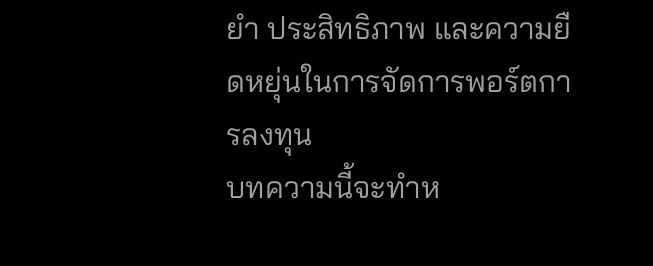ยำ ประสิทธิภาพ และความยืดหยุ่นในการจัดการพอร์ตการลงทุน
บทความนี้จะทำห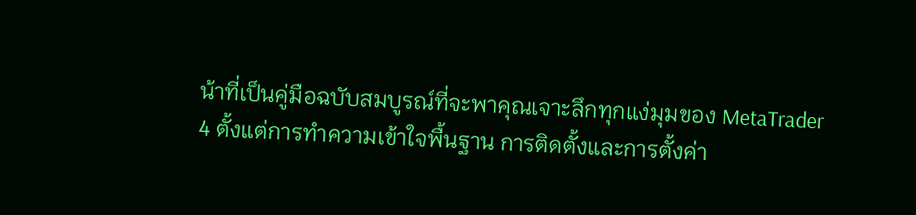น้าที่เป็นคู่มือฉบับสมบูรณ์ที่จะพาคุณเจาะลึกทุกแง่มุมของ MetaTrader 4 ตั้งแต่การทำความเข้าใจพื้นฐาน การติดตั้งและการตั้งค่า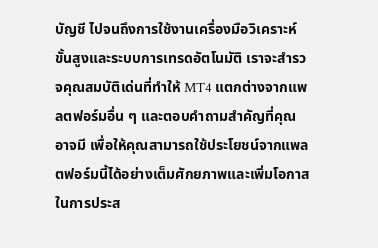บัญชี ไปจนถึงการใช้งานเครื่องมือวิเคราะห์ขั้นสูงและระบบการเทรดอัตโนมัติ เราจะสำรวจคุณสมบัติเด่นที่ทำให้ MT4 แตกต่างจากแพลตฟอร์มอื่น ๆ และตอบคำถามสำคัญที่คุณอาจมี เพื่อให้คุณสามารถใช้ประโยชน์จากแพลตฟอร์มนี้ได้อย่างเต็มศักยภาพและเพิ่มโอกาสในการประส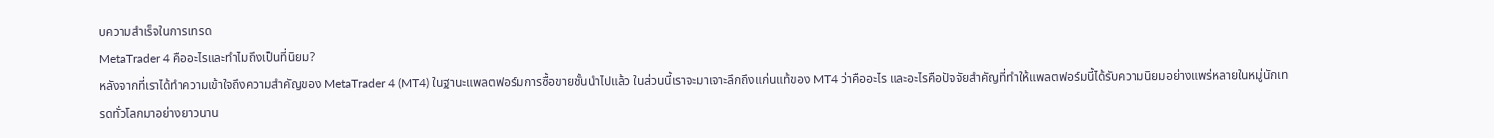บความสำเร็จในการเทรด
MetaTrader 4 คืออะไรและทำไมถึงเป็นที่นิยม?
หลังจากที่เราได้ทำความเข้าใจถึงความสำคัญของ MetaTrader 4 (MT4) ในฐานะแพลตฟอร์มการซื้อขายชั้นนำไปแล้ว ในส่วนนี้เราจะมาเจาะลึกถึงแก่นแท้ของ MT4 ว่าคืออะไร และอะไรคือปัจจัยสำคัญที่ทำให้แพลตฟอร์มนี้ได้รับความนิยมอย่างแพร่หลายในหมู่นักเทรดทั่วโลกมาอย่างยาวนาน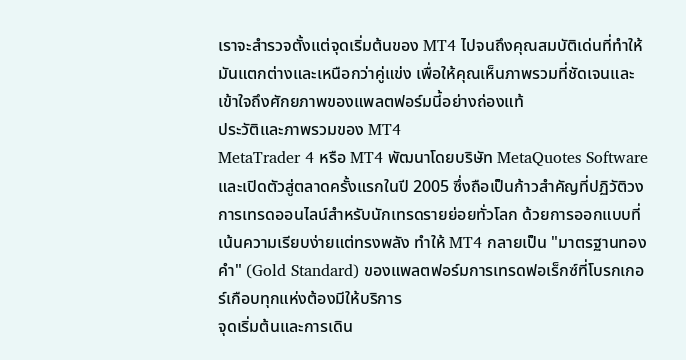เราจะสำรวจตั้งแต่จุดเริ่มต้นของ MT4 ไปจนถึงคุณสมบัติเด่นที่ทำให้มันแตกต่างและเหนือกว่าคู่แข่ง เพื่อให้คุณเห็นภาพรวมที่ชัดเจนและเข้าใจถึงศักยภาพของแพลตฟอร์มนี้อย่างถ่องแท้
ประวัติและภาพรวมของ MT4
MetaTrader 4 หรือ MT4 พัฒนาโดยบริษัท MetaQuotes Software และเปิดตัวสู่ตลาดครั้งแรกในปี 2005 ซึ่งถือเป็นก้าวสำคัญที่ปฏิวัติวงการเทรดออนไลน์สำหรับนักเทรดรายย่อยทั่วโลก ด้วยการออกแบบที่เน้นความเรียบง่ายแต่ทรงพลัง ทำให้ MT4 กลายเป็น "มาตรฐานทองคำ" (Gold Standard) ของแพลตฟอร์มการเทรดฟอเร็กซ์ที่โบรกเกอร์เกือบทุกแห่งต้องมีให้บริการ
จุดเริ่มต้นและการเดิน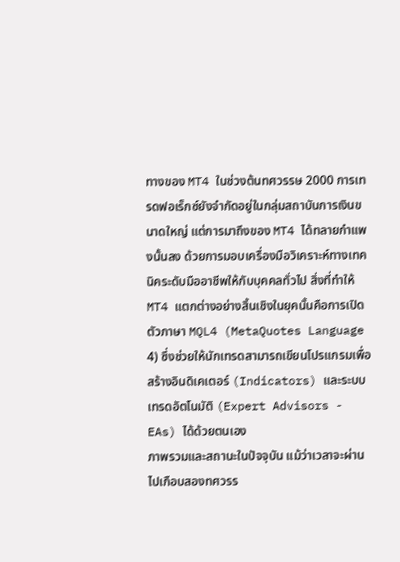ทางของ MT4 ในช่วงต้นทศวรรษ 2000 การเทรดฟอเร็กซ์ยังจำกัดอยู่ในกลุ่มสถาบันการเงินขนาดใหญ่ แต่การมาถึงของ MT4 ได้ทลายกำแพงนั้นลง ด้วยการมอบเครื่องมือวิเคราะห์ทางเทคนิคระดับมืออาชีพให้กับบุคคลทั่วไป สิ่งที่ทำให้ MT4 แตกต่างอย่างสิ้นเชิงในยุคนั้นคือการเปิดตัวภาษา MQL4 (MetaQuotes Language 4) ซึ่งช่วยให้นักเทรดสามารถเขียนโปรแกรมเพื่อสร้างอินดิเคเตอร์ (Indicators) และระบบเทรดอัตโนมัติ (Expert Advisors - EAs) ได้ด้วยตนเอง
ภาพรวมและสถานะในปัจจุบัน แม้ว่าเวลาจะผ่านไปเกือบสองทศวรร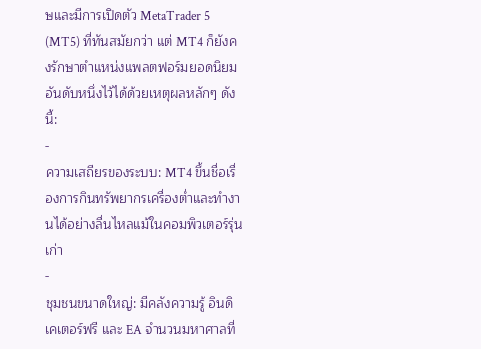ษและมีการเปิดตัว MetaTrader 5 (MT5) ที่ทันสมัยกว่า แต่ MT4 ก็ยังคงรักษาตำแหน่งแพลตฟอร์มยอดนิยมอันดับหนึ่งไว้ได้ด้วยเหตุผลหลักๆ ดังนี้:
-
ความเสถียรของระบบ: MT4 ขึ้นชื่อเรื่องการกินทรัพยากรเครื่องต่ำและทำงานได้อย่างลื่นไหลแม้ในคอมพิวเตอร์รุ่นเก่า
-
ชุมชนขนาดใหญ่: มีคลังความรู้ อินดิเคเตอร์ฟรี และ EA จำนวนมหาศาลที่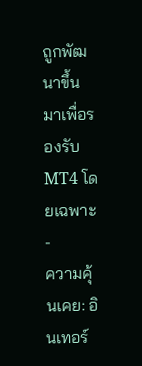ถูกพัฒนาขึ้นมาเพื่อรองรับ MT4 โดยเฉพาะ
-
ความคุ้นเคย: อินเทอร์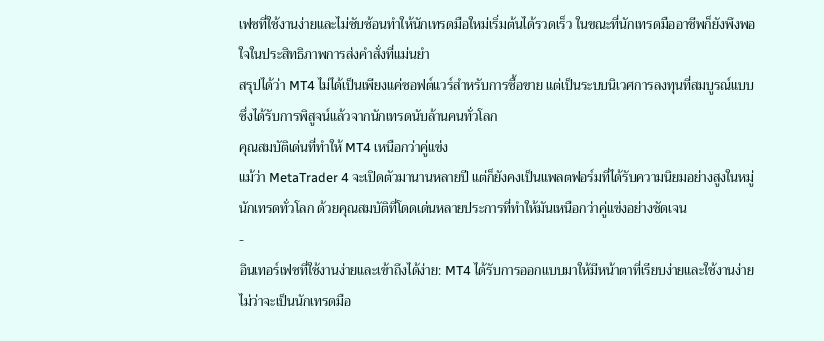เฟซที่ใช้งานง่ายและไม่ซับซ้อนทำให้นักเทรดมือใหม่เริ่มต้นได้รวดเร็ว ในขณะที่นักเทรดมืออาชีพก็ยังพึงพอใจในประสิทธิภาพการส่งคำสั่งที่แม่นยำ
สรุปได้ว่า MT4 ไม่ได้เป็นเพียงแค่ซอฟต์แวร์สำหรับการซื้อขาย แต่เป็นระบบนิเวศการลงทุนที่สมบูรณ์แบบซึ่งได้รับการพิสูจน์แล้วจากนักเทรดนับล้านคนทั่วโลก
คุณสมบัติเด่นที่ทำให้ MT4 เหนือกว่าคู่แข่ง
แม้ว่า MetaTrader 4 จะเปิดตัวมานานหลายปี แต่ก็ยังคงเป็นแพลตฟอร์มที่ได้รับความนิยมอย่างสูงในหมู่นักเทรดทั่วโลก ด้วยคุณสมบัติที่โดดเด่นหลายประการที่ทำให้มันเหนือกว่าคู่แข่งอย่างชัดเจน
-
อินเทอร์เฟซที่ใช้งานง่ายและเข้าถึงได้ง่าย: MT4 ได้รับการออกแบบมาให้มีหน้าตาที่เรียบง่ายและใช้งานง่าย ไม่ว่าจะเป็นนักเทรดมือ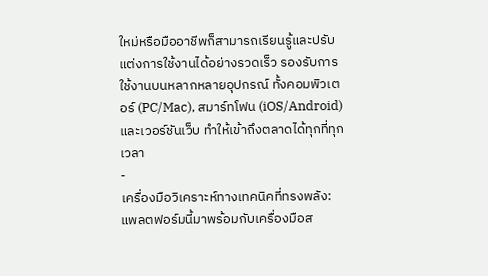ใหม่หรือมืออาชีพก็สามารถเรียนรู้และปรับแต่งการใช้งานได้อย่างรวดเร็ว รองรับการใช้งานบนหลากหลายอุปกรณ์ ทั้งคอมพิวเตอร์ (PC/Mac), สมาร์ทโฟน (iOS/Android) และเวอร์ชันเว็บ ทำให้เข้าถึงตลาดได้ทุกที่ทุกเวลา
-
เครื่องมือวิเคราะห์ทางเทคนิคที่ทรงพลัง: แพลตฟอร์มนี้มาพร้อมกับเครื่องมือส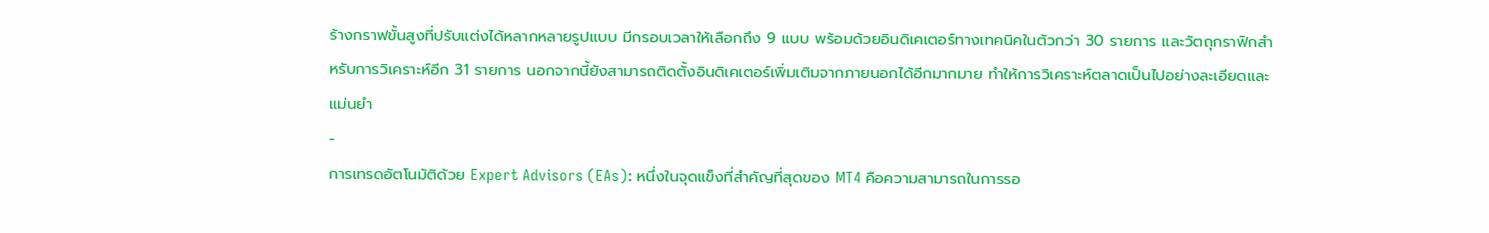ร้างกราฟขั้นสูงที่ปรับแต่งได้หลากหลายรูปแบบ มีกรอบเวลาให้เลือกถึง 9 แบบ พร้อมด้วยอินดิเคเตอร์ทางเทคนิคในตัวกว่า 30 รายการ และวัตถุกราฟิกสำหรับการวิเคราะห์อีก 31 รายการ นอกจากนี้ยังสามารถติดตั้งอินดิเคเตอร์เพิ่มเติมจากภายนอกได้อีกมากมาย ทำให้การวิเคราะห์ตลาดเป็นไปอย่างละเอียดและแม่นยำ
-
การเทรดอัตโนมัติด้วย Expert Advisors (EAs): หนึ่งในจุดแข็งที่สำคัญที่สุดของ MT4 คือความสามารถในการรอ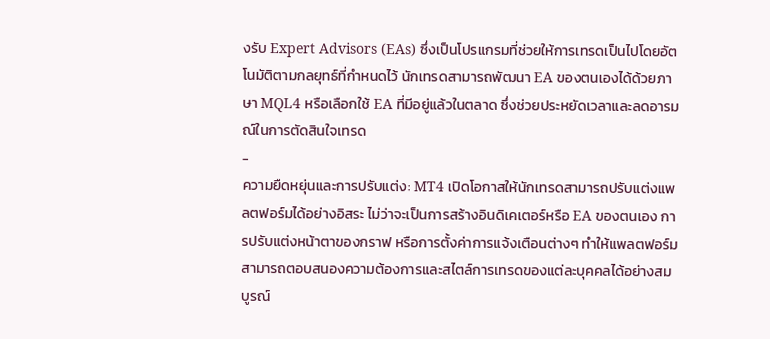งรับ Expert Advisors (EAs) ซึ่งเป็นโปรแกรมที่ช่วยให้การเทรดเป็นไปโดยอัตโนมัติตามกลยุทธ์ที่กำหนดไว้ นักเทรดสามารถพัฒนา EA ของตนเองได้ด้วยภาษา MQL4 หรือเลือกใช้ EA ที่มีอยู่แล้วในตลาด ซึ่งช่วยประหยัดเวลาและลดอารมณ์ในการตัดสินใจเทรด
-
ความยืดหยุ่นและการปรับแต่ง: MT4 เปิดโอกาสให้นักเทรดสามารถปรับแต่งแพลตฟอร์มได้อย่างอิสระ ไม่ว่าจะเป็นการสร้างอินดิเคเตอร์หรือ EA ของตนเอง การปรับแต่งหน้าตาของกราฟ หรือการตั้งค่าการแจ้งเตือนต่างๆ ทำให้แพลตฟอร์มสามารถตอบสนองความต้องการและสไตล์การเทรดของแต่ละบุคคลได้อย่างสมบูรณ์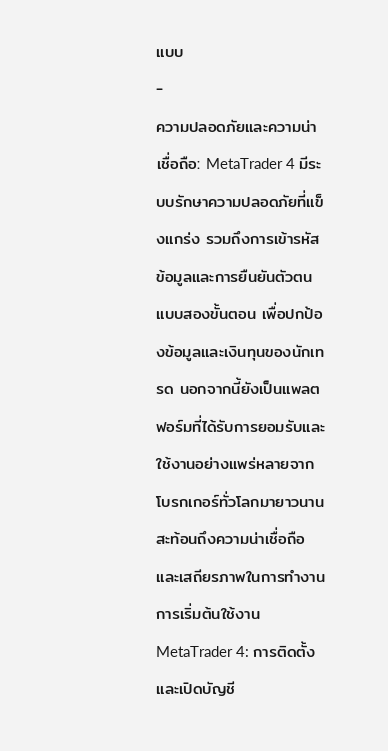แบบ
-
ความปลอดภัยและความน่าเชื่อถือ: MetaTrader 4 มีระบบรักษาความปลอดภัยที่แข็งแกร่ง รวมถึงการเข้ารหัสข้อมูลและการยืนยันตัวตนแบบสองขั้นตอน เพื่อปกป้องข้อมูลและเงินทุนของนักเทรด นอกจากนี้ยังเป็นแพลตฟอร์มที่ได้รับการยอมรับและใช้งานอย่างแพร่หลายจากโบรกเกอร์ทั่วโลกมายาวนาน สะท้อนถึงความน่าเชื่อถือและเสถียรภาพในการทำงาน
การเริ่มต้นใช้งาน MetaTrader 4: การติดตั้งและเปิดบัญชี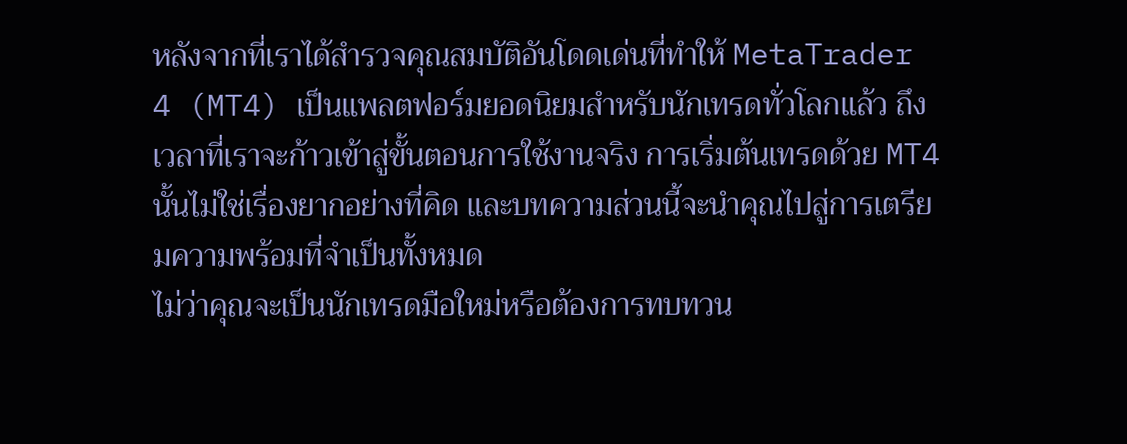หลังจากที่เราได้สำรวจคุณสมบัติอันโดดเด่นที่ทำให้ MetaTrader 4 (MT4) เป็นแพลตฟอร์มยอดนิยมสำหรับนักเทรดทั่วโลกแล้ว ถึงเวลาที่เราจะก้าวเข้าสู่ขั้นตอนการใช้งานจริง การเริ่มต้นเทรดด้วย MT4 นั้นไม่ใช่เรื่องยากอย่างที่คิด และบทความส่วนนี้จะนำคุณไปสู่การเตรียมความพร้อมที่จำเป็นทั้งหมด
ไม่ว่าคุณจะเป็นนักเทรดมือใหม่หรือต้องการทบทวน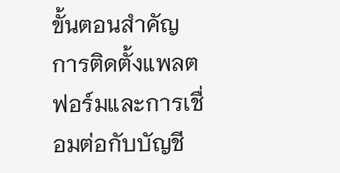ขั้นตอนสำคัญ การติดตั้งแพลตฟอร์มและการเชื่อมต่อกับบัญชี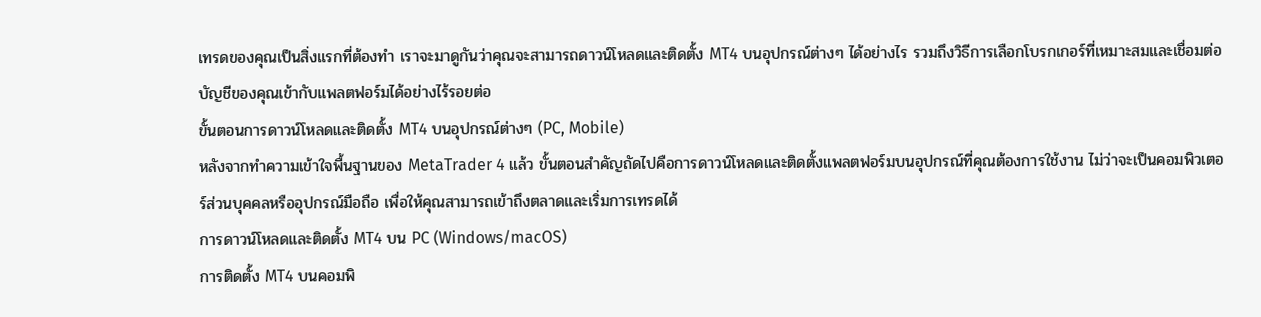เทรดของคุณเป็นสิ่งแรกที่ต้องทำ เราจะมาดูกันว่าคุณจะสามารถดาวน์โหลดและติดตั้ง MT4 บนอุปกรณ์ต่างๆ ได้อย่างไร รวมถึงวิธีการเลือกโบรกเกอร์ที่เหมาะสมและเชื่อมต่อบัญชีของคุณเข้ากับแพลตฟอร์มได้อย่างไร้รอยต่อ
ขั้นตอนการดาวน์โหลดและติดตั้ง MT4 บนอุปกรณ์ต่างๆ (PC, Mobile)
หลังจากทำความเข้าใจพื้นฐานของ MetaTrader 4 แล้ว ขั้นตอนสำคัญถัดไปคือการดาวน์โหลดและติดตั้งแพลตฟอร์มบนอุปกรณ์ที่คุณต้องการใช้งาน ไม่ว่าจะเป็นคอมพิวเตอร์ส่วนบุคคลหรืออุปกรณ์มือถือ เพื่อให้คุณสามารถเข้าถึงตลาดและเริ่มการเทรดได้
การดาวน์โหลดและติดตั้ง MT4 บน PC (Windows/macOS)
การติดตั้ง MT4 บนคอมพิ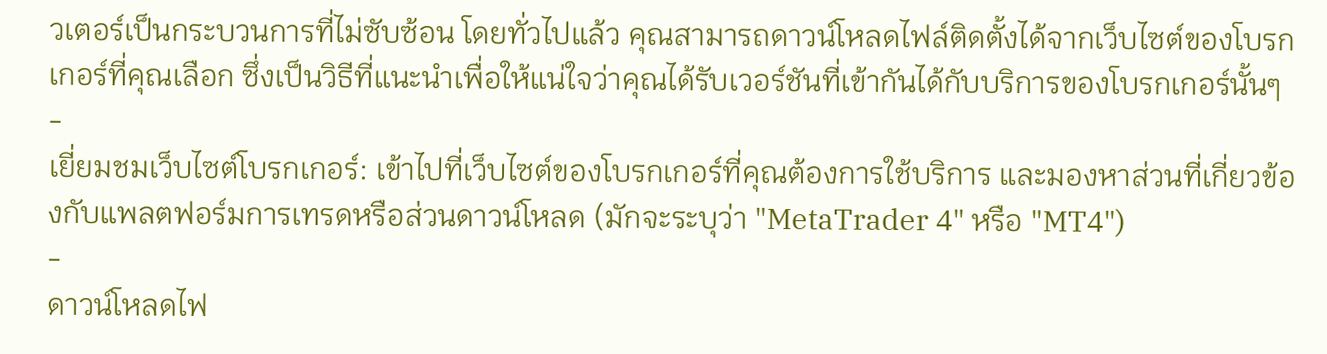วเตอร์เป็นกระบวนการที่ไม่ซับซ้อน โดยทั่วไปแล้ว คุณสามารถดาวน์โหลดไฟล์ติดตั้งได้จากเว็บไซต์ของโบรกเกอร์ที่คุณเลือก ซึ่งเป็นวิธีที่แนะนำเพื่อให้แน่ใจว่าคุณได้รับเวอร์ชันที่เข้ากันได้กับบริการของโบรกเกอร์นั้นๆ
-
เยี่ยมชมเว็บไซต์โบรกเกอร์: เข้าไปที่เว็บไซต์ของโบรกเกอร์ที่คุณต้องการใช้บริการ และมองหาส่วนที่เกี่ยวข้องกับแพลตฟอร์มการเทรดหรือส่วนดาวน์โหลด (มักจะระบุว่า "MetaTrader 4" หรือ "MT4")
-
ดาวน์โหลดไฟ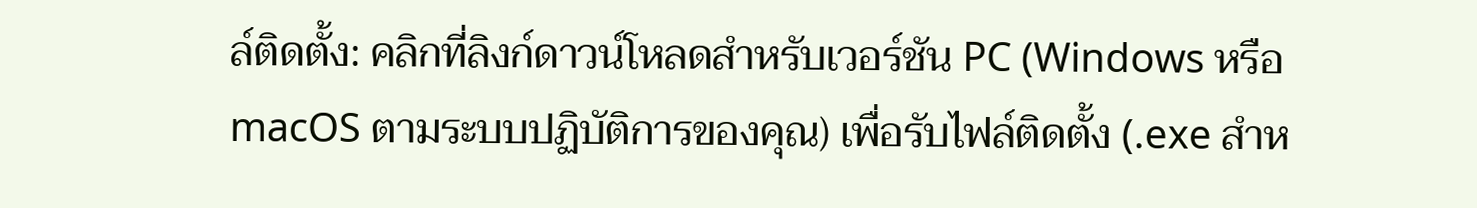ล์ติดตั้ง: คลิกที่ลิงก์ดาวน์โหลดสำหรับเวอร์ชัน PC (Windows หรือ macOS ตามระบบปฏิบัติการของคุณ) เพื่อรับไฟล์ติดตั้ง (.exe สำห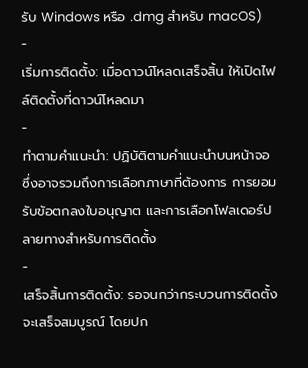รับ Windows หรือ .dmg สำหรับ macOS)
-
เริ่มการติดตั้ง: เมื่อดาวน์โหลดเสร็จสิ้น ให้เปิดไฟล์ติดตั้งที่ดาวน์โหลดมา
-
ทำตามคำแนะนำ: ปฏิบัติตามคำแนะนำบนหน้าจอ ซึ่งอาจรวมถึงการเลือกภาษาที่ต้องการ การยอมรับข้อตกลงใบอนุญาต และการเลือกโฟลเดอร์ปลายทางสำหรับการติดตั้ง
-
เสร็จสิ้นการติดตั้ง: รอจนกว่ากระบวนการติดตั้งจะเสร็จสมบูรณ์ โดยปก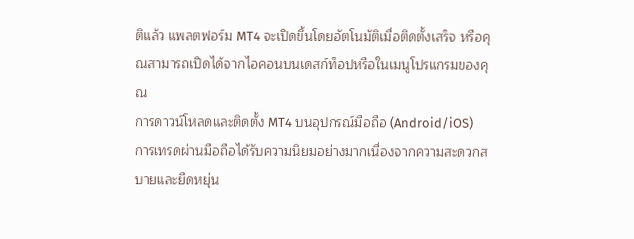ติแล้ว แพลตฟอร์ม MT4 จะเปิดขึ้นโดยอัตโนมัติเมื่อติดตั้งเสร็จ หรือคุณสามารถเปิดได้จากไอคอนบนเดสก์ท็อปหรือในเมนูโปรแกรมของคุณ
การดาวน์โหลดและติดตั้ง MT4 บนอุปกรณ์มือถือ (Android/iOS)
การเทรดผ่านมือถือได้รับความนิยมอย่างมากเนื่องจากความสะดวกสบายและยืดหยุ่น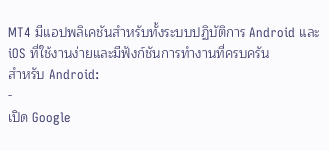MT4 มีแอปพลิเคชันสำหรับทั้งระบบปฏิบัติการ Android และ iOS ที่ใช้งานง่ายและมีฟังก์ชันการทำงานที่ครบครัน
สำหรับ Android:
-
เปิด Google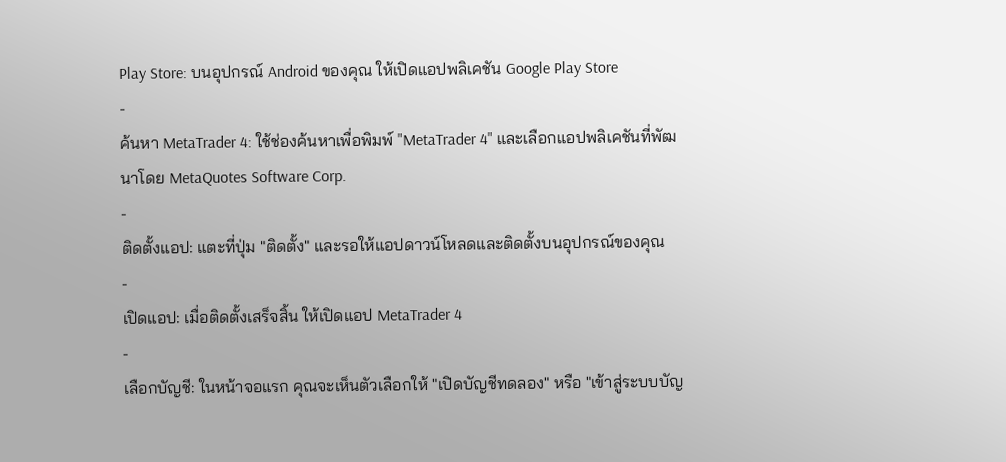Play Store: บนอุปกรณ์ Android ของคุณ ให้เปิดแอปพลิเคชัน Google Play Store
-
ค้นหา MetaTrader 4: ใช้ช่องค้นหาเพื่อพิมพ์ "MetaTrader 4" และเลือกแอปพลิเคชันที่พัฒนาโดย MetaQuotes Software Corp.
-
ติดตั้งแอป: แตะที่ปุ่ม "ติดตั้ง" และรอให้แอปดาวน์โหลดและติดตั้งบนอุปกรณ์ของคุณ
-
เปิดแอป: เมื่อติดตั้งเสร็จสิ้น ให้เปิดแอป MetaTrader 4
-
เลือกบัญชี: ในหน้าจอแรก คุณจะเห็นตัวเลือกให้ "เปิดบัญชีทดลอง" หรือ "เข้าสู่ระบบบัญ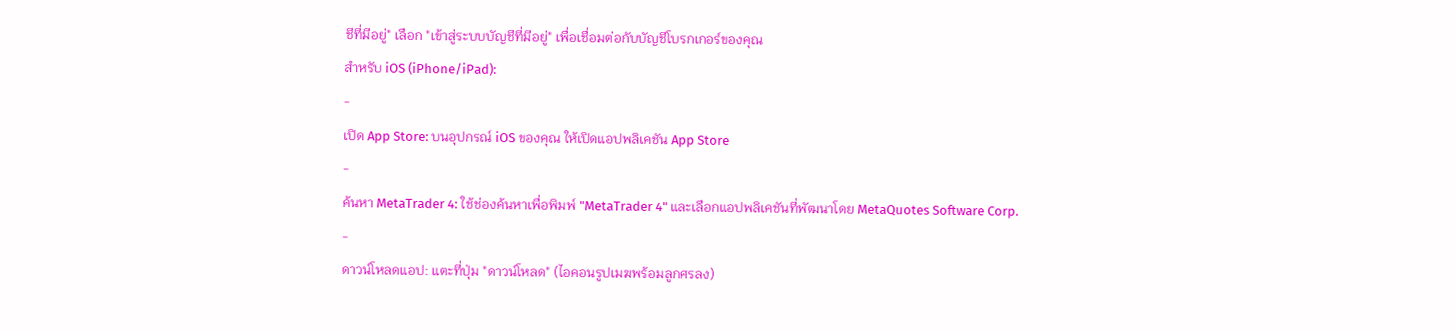ชีที่มีอยู่" เลือก "เข้าสู่ระบบบัญชีที่มีอยู่" เพื่อเชื่อมต่อกับบัญชีโบรกเกอร์ของคุณ
สำหรับ iOS (iPhone/iPad):
-
เปิด App Store: บนอุปกรณ์ iOS ของคุณ ให้เปิดแอปพลิเคชัน App Store
-
ค้นหา MetaTrader 4: ใช้ช่องค้นหาเพื่อพิมพ์ "MetaTrader 4" และเลือกแอปพลิเคชันที่พัฒนาโดย MetaQuotes Software Corp.
-
ดาวน์โหลดแอป: แตะที่ปุ่ม "ดาวน์โหลด" (ไอคอนรูปเมฆพร้อมลูกศรลง)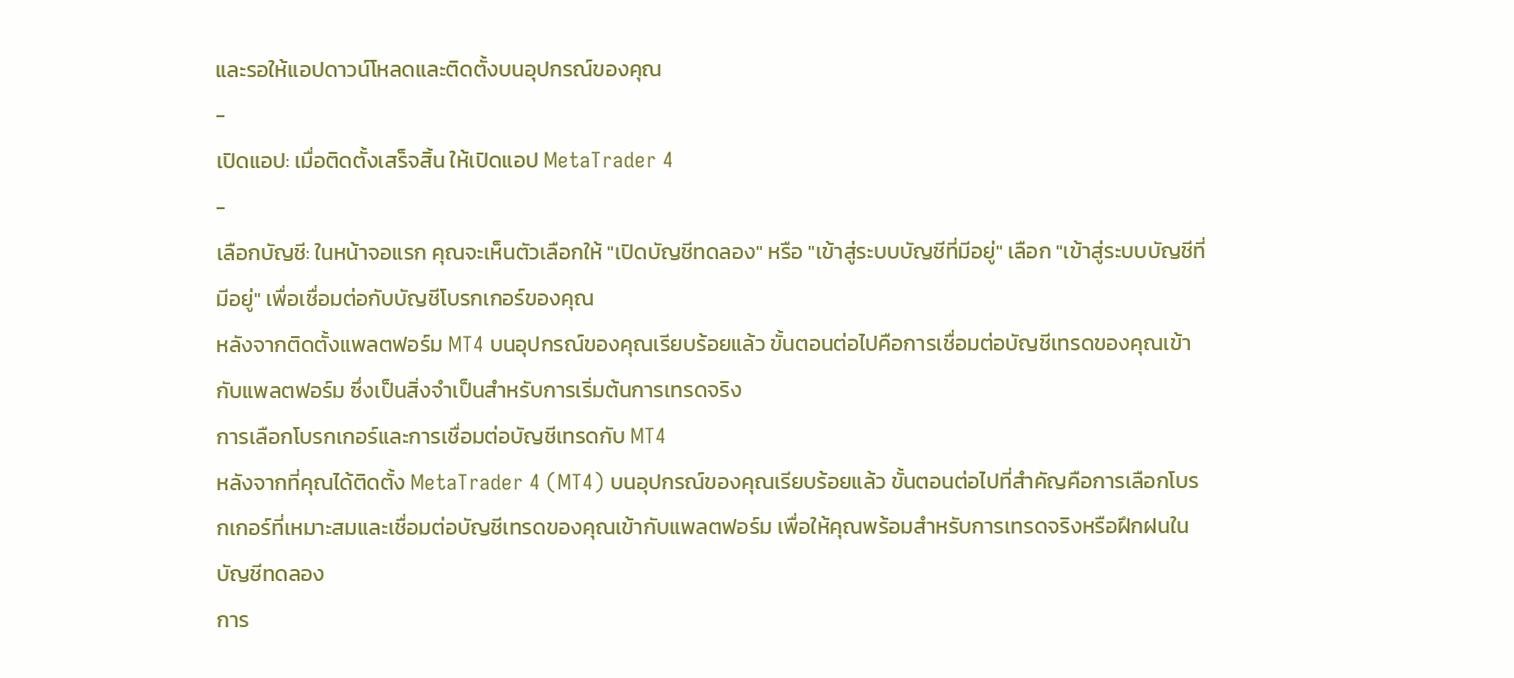และรอให้แอปดาวน์โหลดและติดตั้งบนอุปกรณ์ของคุณ
-
เปิดแอป: เมื่อติดตั้งเสร็จสิ้น ให้เปิดแอป MetaTrader 4
-
เลือกบัญชี: ในหน้าจอแรก คุณจะเห็นตัวเลือกให้ "เปิดบัญชีทดลอง" หรือ "เข้าสู่ระบบบัญชีที่มีอยู่" เลือก "เข้าสู่ระบบบัญชีที่มีอยู่" เพื่อเชื่อมต่อกับบัญชีโบรกเกอร์ของคุณ
หลังจากติดตั้งแพลตฟอร์ม MT4 บนอุปกรณ์ของคุณเรียบร้อยแล้ว ขั้นตอนต่อไปคือการเชื่อมต่อบัญชีเทรดของคุณเข้ากับแพลตฟอร์ม ซึ่งเป็นสิ่งจำเป็นสำหรับการเริ่มต้นการเทรดจริง
การเลือกโบรกเกอร์และการเชื่อมต่อบัญชีเทรดกับ MT4
หลังจากที่คุณได้ติดตั้ง MetaTrader 4 (MT4) บนอุปกรณ์ของคุณเรียบร้อยแล้ว ขั้นตอนต่อไปที่สำคัญคือการเลือกโบรกเกอร์ที่เหมาะสมและเชื่อมต่อบัญชีเทรดของคุณเข้ากับแพลตฟอร์ม เพื่อให้คุณพร้อมสำหรับการเทรดจริงหรือฝึกฝนในบัญชีทดลอง
การ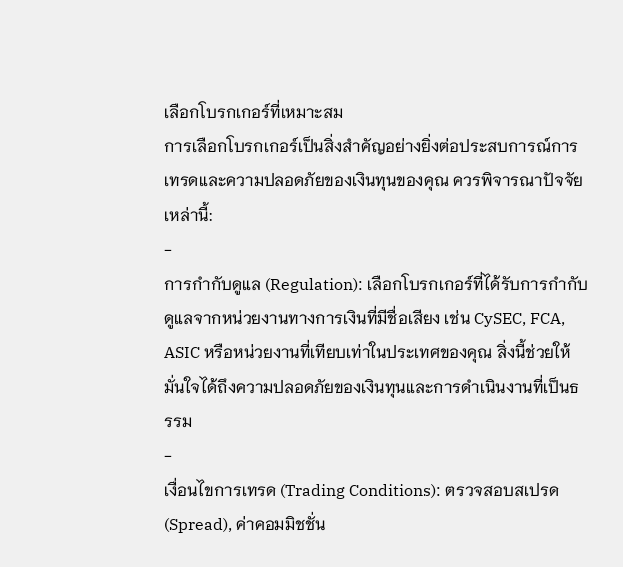เลือกโบรกเกอร์ที่เหมาะสม
การเลือกโบรกเกอร์เป็นสิ่งสำคัญอย่างยิ่งต่อประสบการณ์การเทรดและความปลอดภัยของเงินทุนของคุณ ควรพิจารณาปัจจัยเหล่านี้:
-
การกำกับดูแล (Regulation): เลือกโบรกเกอร์ที่ได้รับการกำกับดูแลจากหน่วยงานทางการเงินที่มีชื่อเสียง เช่น CySEC, FCA, ASIC หรือหน่วยงานที่เทียบเท่าในประเทศของคุณ สิ่งนี้ช่วยให้มั่นใจได้ถึงความปลอดภัยของเงินทุนและการดำเนินงานที่เป็นธรรม
-
เงื่อนไขการเทรด (Trading Conditions): ตรวจสอบสเปรด (Spread), ค่าคอมมิชชั่น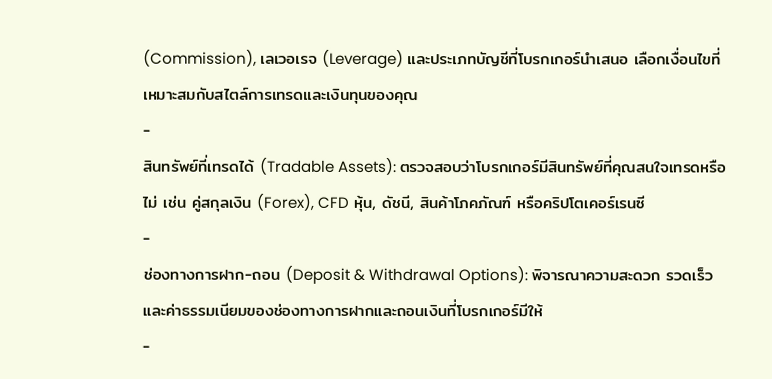(Commission), เลเวอเรจ (Leverage) และประเภทบัญชีที่โบรกเกอร์นำเสนอ เลือกเงื่อนไขที่เหมาะสมกับสไตล์การเทรดและเงินทุนของคุณ
-
สินทรัพย์ที่เทรดได้ (Tradable Assets): ตรวจสอบว่าโบรกเกอร์มีสินทรัพย์ที่คุณสนใจเทรดหรือไม่ เช่น คู่สกุลเงิน (Forex), CFD หุ้น, ดัชนี, สินค้าโภคภัณฑ์ หรือคริปโตเคอร์เรนซี
-
ช่องทางการฝาก-ถอน (Deposit & Withdrawal Options): พิจารณาความสะดวก รวดเร็ว และค่าธรรมเนียมของช่องทางการฝากและถอนเงินที่โบรกเกอร์มีให้
-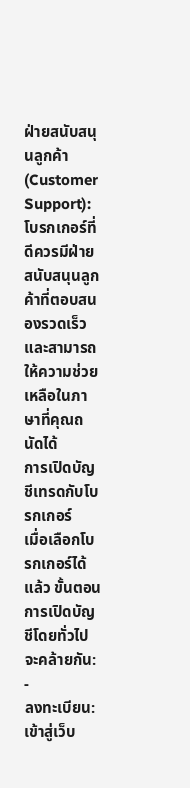ฝ่ายสนับสนุนลูกค้า (Customer Support): โบรกเกอร์ที่ดีควรมีฝ่ายสนับสนุนลูกค้าที่ตอบสนองรวดเร็วและสามารถให้ความช่วยเหลือในภาษาที่คุณถนัดได้
การเปิดบัญชีเทรดกับโบรกเกอร์
เมื่อเลือกโบรกเกอร์ได้แล้ว ขั้นตอนการเปิดบัญชีโดยทั่วไปจะคล้ายกัน:
-
ลงทะเบียน: เข้าสู่เว็บ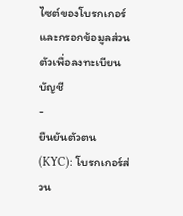ไซต์ของโบรกเกอร์และกรอกข้อมูลส่วนตัวเพื่อลงทะเบียนบัญชี
-
ยืนยันตัวตน (KYC): โบรกเกอร์ส่วน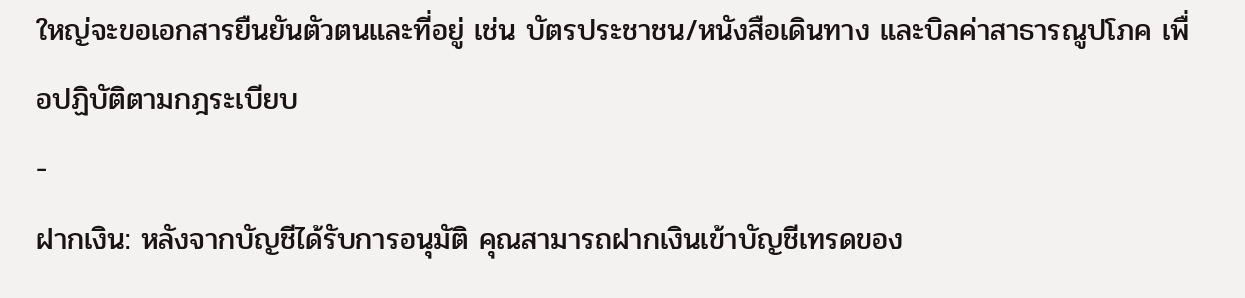ใหญ่จะขอเอกสารยืนยันตัวตนและที่อยู่ เช่น บัตรประชาชน/หนังสือเดินทาง และบิลค่าสาธารณูปโภค เพื่อปฏิบัติตามกฎระเบียบ
-
ฝากเงิน: หลังจากบัญชีได้รับการอนุมัติ คุณสามารถฝากเงินเข้าบัญชีเทรดของ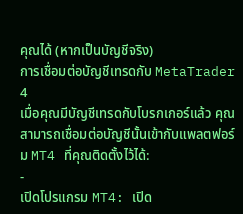คุณได้ (หากเป็นบัญชีจริง)
การเชื่อมต่อบัญชีเทรดกับ MetaTrader 4
เมื่อคุณมีบัญชีเทรดกับโบรกเกอร์แล้ว คุณสามารถเชื่อมต่อบัญชีนั้นเข้ากับแพลตฟอร์ม MT4 ที่คุณติดตั้งไว้ได้:
-
เปิดโปรแกรม MT4: เปิด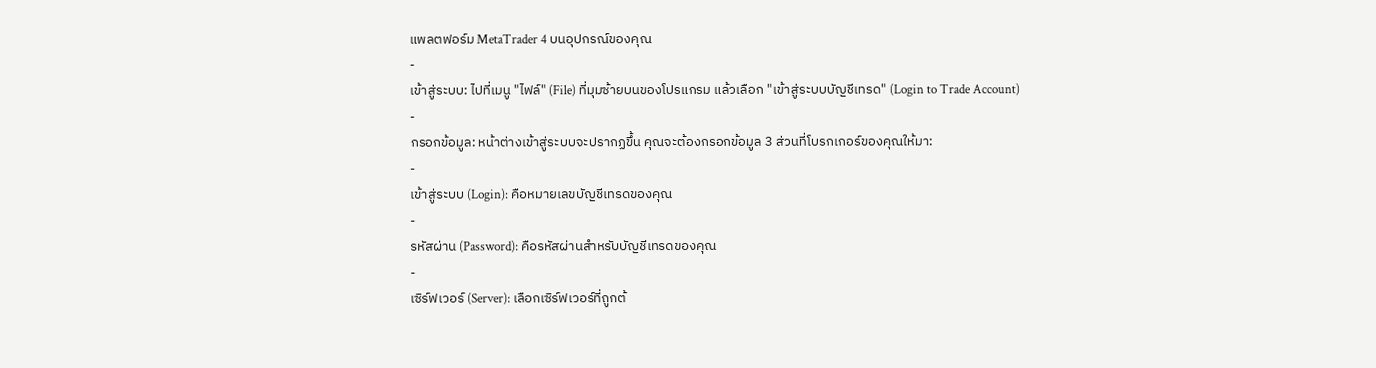แพลตฟอร์ม MetaTrader 4 บนอุปกรณ์ของคุณ
-
เข้าสู่ระบบ: ไปที่เมนู "ไฟล์" (File) ที่มุมซ้ายบนของโปรแกรม แล้วเลือก "เข้าสู่ระบบบัญชีเทรด" (Login to Trade Account)
-
กรอกข้อมูล: หน้าต่างเข้าสู่ระบบจะปรากฏขึ้น คุณจะต้องกรอกข้อมูล 3 ส่วนที่โบรกเกอร์ของคุณให้มา:
-
เข้าสู่ระบบ (Login): คือหมายเลขบัญชีเทรดของคุณ
-
รหัสผ่าน (Password): คือรหัสผ่านสำหรับบัญชีเทรดของคุณ
-
เซิร์ฟเวอร์ (Server): เลือกเซิร์ฟเวอร์ที่ถูกต้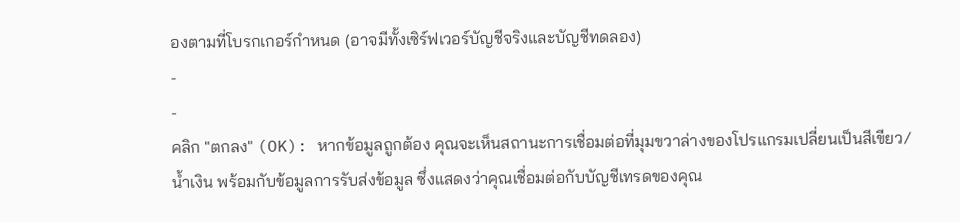องตามที่โบรกเกอร์กำหนด (อาจมีทั้งเซิร์ฟเวอร์บัญชีจริงและบัญชีทดลอง)
-
-
คลิก "ตกลง" (OK): หากข้อมูลถูกต้อง คุณจะเห็นสถานะการเชื่อมต่อที่มุมขวาล่างของโปรแกรมเปลี่ยนเป็นสีเขียว/น้ำเงิน พร้อมกับข้อมูลการรับส่งข้อมูล ซึ่งแสดงว่าคุณเชื่อมต่อกับบัญชีเทรดของคุณ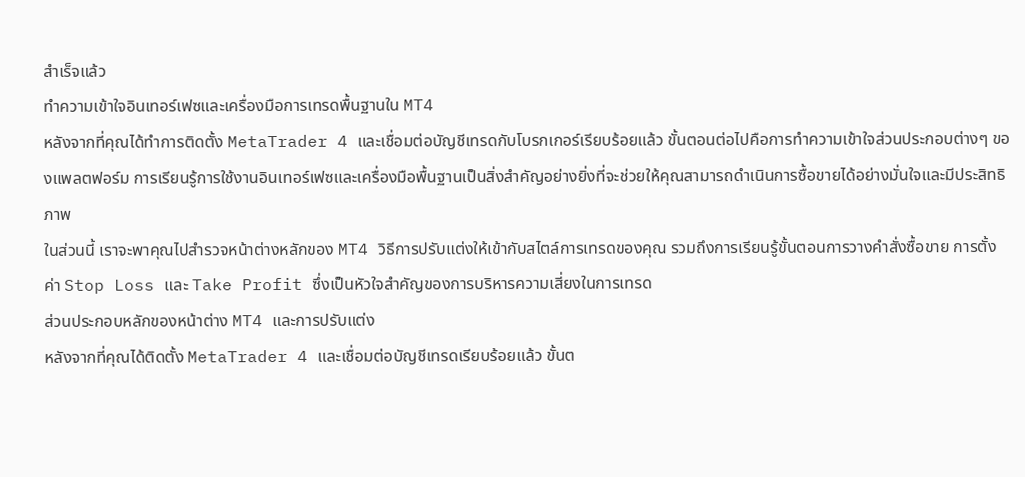สำเร็จแล้ว
ทำความเข้าใจอินเทอร์เฟซและเครื่องมือการเทรดพื้นฐานใน MT4
หลังจากที่คุณได้ทำการติดตั้ง MetaTrader 4 และเชื่อมต่อบัญชีเทรดกับโบรกเกอร์เรียบร้อยแล้ว ขั้นตอนต่อไปคือการทำความเข้าใจส่วนประกอบต่างๆ ของแพลตฟอร์ม การเรียนรู้การใช้งานอินเทอร์เฟซและเครื่องมือพื้นฐานเป็นสิ่งสำคัญอย่างยิ่งที่จะช่วยให้คุณสามารถดำเนินการซื้อขายได้อย่างมั่นใจและมีประสิทธิภาพ
ในส่วนนี้ เราจะพาคุณไปสำรวจหน้าต่างหลักของ MT4 วิธีการปรับแต่งให้เข้ากับสไตล์การเทรดของคุณ รวมถึงการเรียนรู้ขั้นตอนการวางคำสั่งซื้อขาย การตั้งค่า Stop Loss และ Take Profit ซึ่งเป็นหัวใจสำคัญของการบริหารความเสี่ยงในการเทรด
ส่วนประกอบหลักของหน้าต่าง MT4 และการปรับแต่ง
หลังจากที่คุณได้ติดตั้ง MetaTrader 4 และเชื่อมต่อบัญชีเทรดเรียบร้อยแล้ว ขั้นต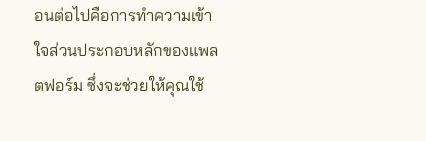อนต่อไปคือการทำความเข้าใจส่วนประกอบหลักของแพลตฟอร์ม ซึ่งจะช่วยให้คุณใช้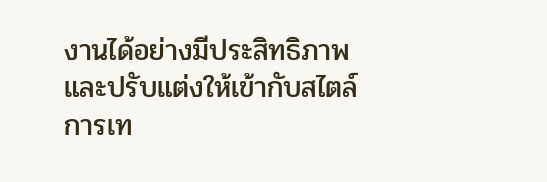งานได้อย่างมีประสิทธิภาพและปรับแต่งให้เข้ากับสไตล์การเท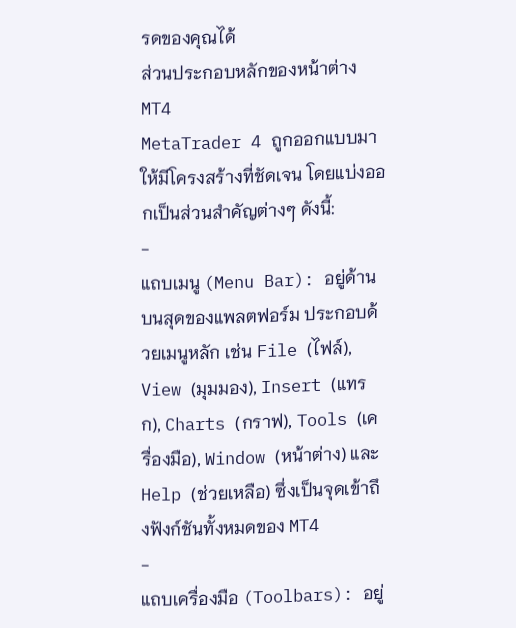รดของคุณได้
ส่วนประกอบหลักของหน้าต่าง MT4
MetaTrader 4 ถูกออกแบบมาให้มีโครงสร้างที่ชัดเจน โดยแบ่งออกเป็นส่วนสำคัญต่างๆ ดังนี้:
-
แถบเมนู (Menu Bar): อยู่ด้านบนสุดของแพลตฟอร์ม ประกอบด้วยเมนูหลัก เช่น File (ไฟล์), View (มุมมอง), Insert (แทรก), Charts (กราฟ), Tools (เครื่องมือ), Window (หน้าต่าง) และ Help (ช่วยเหลือ) ซึ่งเป็นจุดเข้าถึงฟังก์ชันทั้งหมดของ MT4
-
แถบเครื่องมือ (Toolbars): อยู่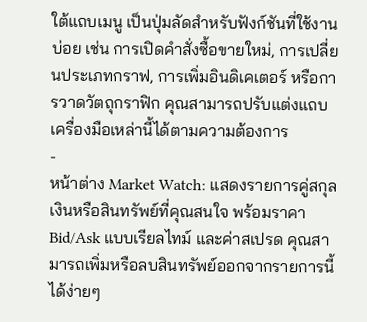ใต้แถบเมนู เป็นปุ่มลัดสำหรับฟังก์ชันที่ใช้งานบ่อย เช่น การเปิดคำสั่งซื้อขายใหม่, การเปลี่ยนประเภทกราฟ, การเพิ่มอินดิเคเตอร์ หรือการวาดวัตถุกราฟิก คุณสามารถปรับแต่งแถบเครื่องมือเหล่านี้ได้ตามความต้องการ
-
หน้าต่าง Market Watch: แสดงรายการคู่สกุลเงินหรือสินทรัพย์ที่คุณสนใจ พร้อมราคา Bid/Ask แบบเรียลไทม์ และค่าสเปรด คุณสามารถเพิ่มหรือลบสินทรัพย์ออกจากรายการนี้ได้ง่ายๆ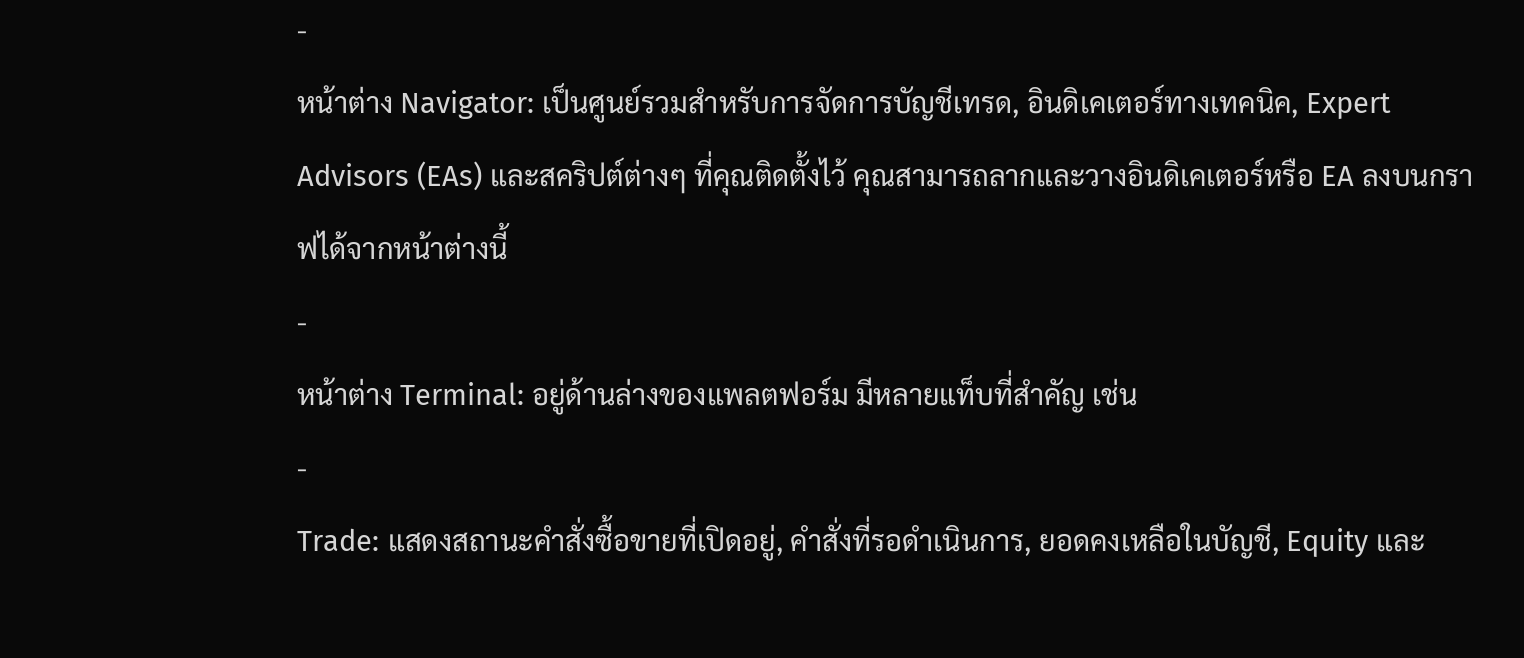-
หน้าต่าง Navigator: เป็นศูนย์รวมสำหรับการจัดการบัญชีเทรด, อินดิเคเตอร์ทางเทคนิค, Expert Advisors (EAs) และสคริปต์ต่างๆ ที่คุณติดตั้งไว้ คุณสามารถลากและวางอินดิเคเตอร์หรือ EA ลงบนกราฟได้จากหน้าต่างนี้
-
หน้าต่าง Terminal: อยู่ด้านล่างของแพลตฟอร์ม มีหลายแท็บที่สำคัญ เช่น
-
Trade: แสดงสถานะคำสั่งซื้อขายที่เปิดอยู่, คำสั่งที่รอดำเนินการ, ยอดคงเหลือในบัญชี, Equity และ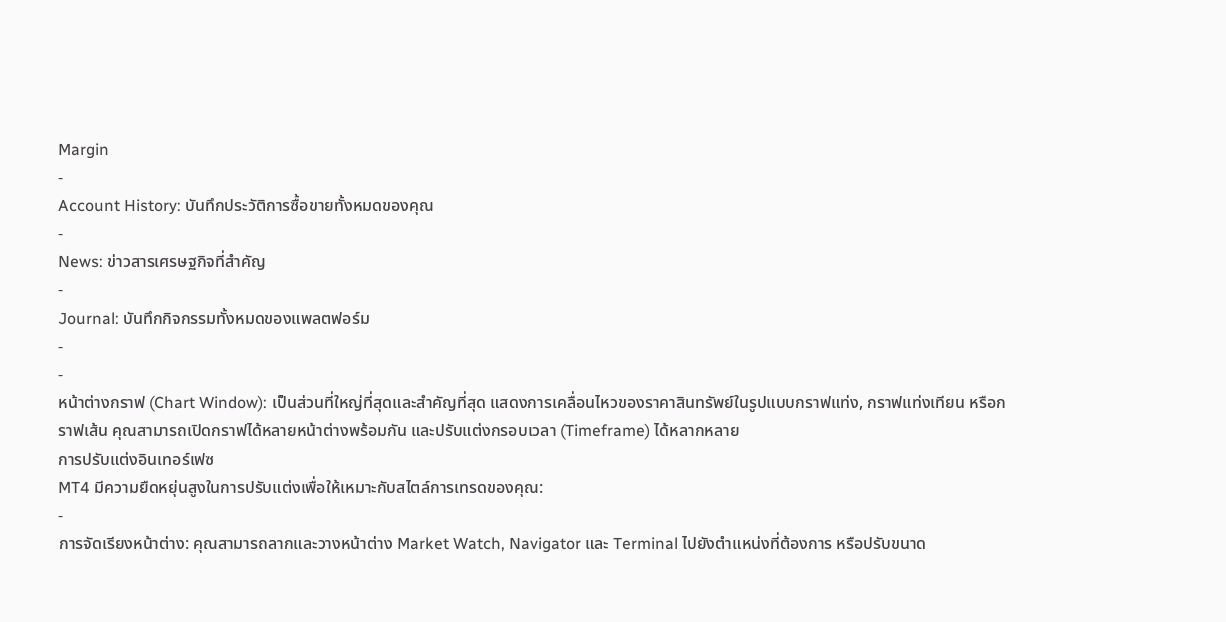Margin
-
Account History: บันทึกประวัติการซื้อขายทั้งหมดของคุณ
-
News: ข่าวสารเศรษฐกิจที่สำคัญ
-
Journal: บันทึกกิจกรรมทั้งหมดของแพลตฟอร์ม
-
-
หน้าต่างกราฟ (Chart Window): เป็นส่วนที่ใหญ่ที่สุดและสำคัญที่สุด แสดงการเคลื่อนไหวของราคาสินทรัพย์ในรูปแบบกราฟแท่ง, กราฟแท่งเทียน หรือกราฟเส้น คุณสามารถเปิดกราฟได้หลายหน้าต่างพร้อมกัน และปรับแต่งกรอบเวลา (Timeframe) ได้หลากหลาย
การปรับแต่งอินเทอร์เฟซ
MT4 มีความยืดหยุ่นสูงในการปรับแต่งเพื่อให้เหมาะกับสไตล์การเทรดของคุณ:
-
การจัดเรียงหน้าต่าง: คุณสามารถลากและวางหน้าต่าง Market Watch, Navigator และ Terminal ไปยังตำแหน่งที่ต้องการ หรือปรับขนาด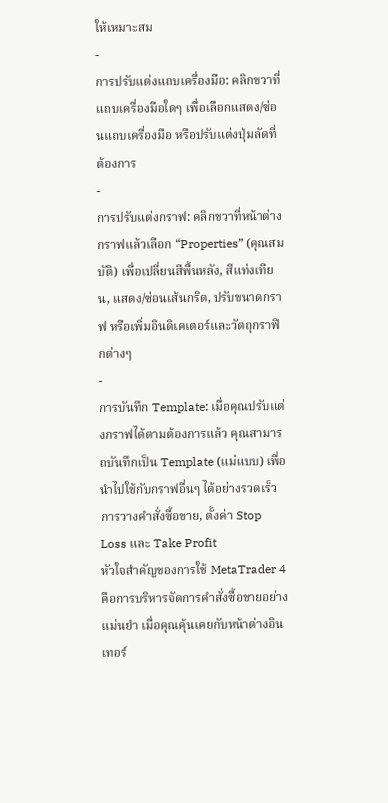ให้เหมาะสม
-
การปรับแต่งแถบเครื่องมือ: คลิกขวาที่แถบเครื่องมือใดๆ เพื่อเลือกแสดง/ซ่อนแถบเครื่องมือ หรือปรับแต่งปุ่มลัดที่ต้องการ
-
การปรับแต่งกราฟ: คลิกขวาที่หน้าต่างกราฟแล้วเลือก “Properties” (คุณสมบัติ) เพื่อเปลี่ยนสีพื้นหลัง, สีแท่งเทียน, แสดง/ซ่อนเส้นกริด, ปรับขนาดกราฟ หรือเพิ่มอินดิเคเตอร์และวัตถุกราฟิกต่างๆ
-
การบันทึก Template: เมื่อคุณปรับแต่งกราฟได้ตามต้องการแล้ว คุณสามารถบันทึกเป็น Template (แม่แบบ) เพื่อนำไปใช้กับกราฟอื่นๆ ได้อย่างรวดเร็ว
การวางคำสั่งซื้อขาย, ตั้งค่า Stop Loss และ Take Profit
หัวใจสำคัญของการใช้ MetaTrader 4 คือการบริหารจัดการคำสั่งซื้อขายอย่างแม่นยำ เมื่อคุณคุ้นเคยกับหน้าต่างอินเทอร์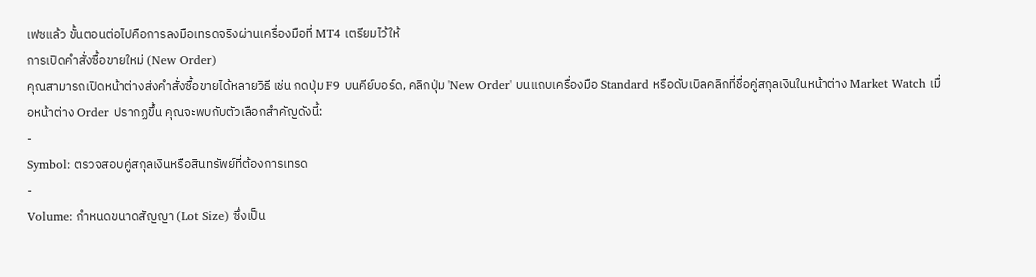เฟซแล้ว ขั้นตอนต่อไปคือการลงมือเทรดจริงผ่านเครื่องมือที่ MT4 เตรียมไว้ให้
การเปิดคำสั่งซื้อขายใหม่ (New Order)
คุณสามารถเปิดหน้าต่างส่งคำสั่งซื้อขายได้หลายวิธี เช่น กดปุ่ม F9 บนคีย์บอร์ด, คลิกปุ่ม 'New Order' บนแถบเครื่องมือ Standard หรือดับเบิลคลิกที่ชื่อคู่สกุลเงินในหน้าต่าง Market Watch เมื่อหน้าต่าง Order ปรากฏขึ้น คุณจะพบกับตัวเลือกสำคัญดังนี้:
-
Symbol: ตรวจสอบคู่สกุลเงินหรือสินทรัพย์ที่ต้องการเทรด
-
Volume: กำหนดขนาดสัญญา (Lot Size) ซึ่งเป็น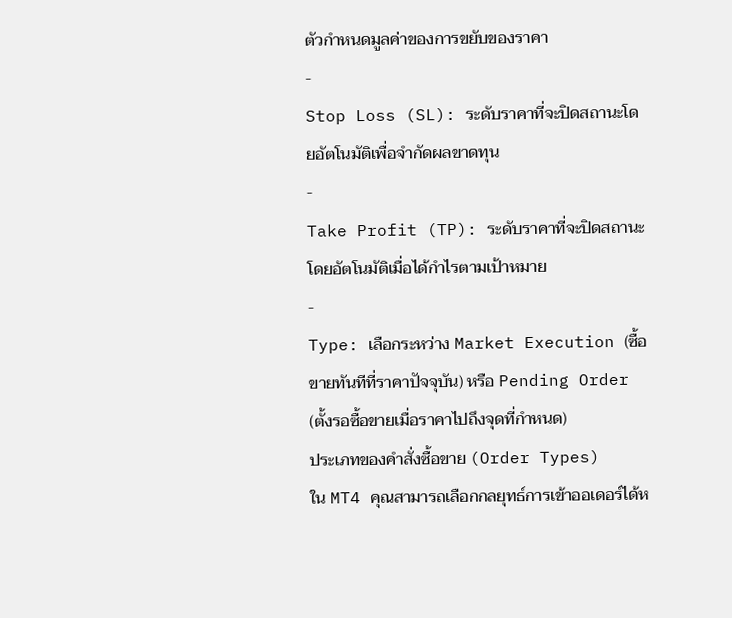ตัวกำหนดมูลค่าของการขยับของราคา
-
Stop Loss (SL): ระดับราคาที่จะปิดสถานะโดยอัตโนมัติเพื่อจำกัดผลขาดทุน
-
Take Profit (TP): ระดับราคาที่จะปิดสถานะโดยอัตโนมัติเมื่อได้กำไรตามเป้าหมาย
-
Type: เลือกระหว่าง Market Execution (ซื้อขายทันทีที่ราคาปัจจุบัน) หรือ Pending Order (ตั้งรอซื้อขายเมื่อราคาไปถึงจุดที่กำหนด)
ประเภทของคำสั่งซื้อขาย (Order Types)
ใน MT4 คุณสามารถเลือกกลยุทธ์การเข้าออเดอร์ได้ห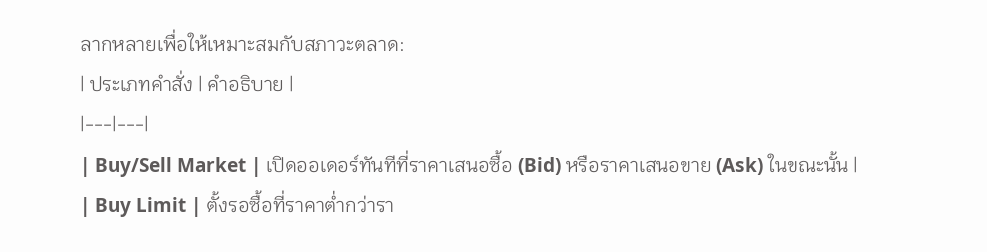ลากหลายเพื่อให้เหมาะสมกับสภาวะตลาด:
| ประเภทคำสั่ง | คำอธิบาย |
|---|---|
| Buy/Sell Market | เปิดออเดอร์ทันทีที่ราคาเสนอซื้อ (Bid) หรือราคาเสนอขาย (Ask) ในขณะนั้น |
| Buy Limit | ตั้งรอซื้อที่ราคาต่ำกว่ารา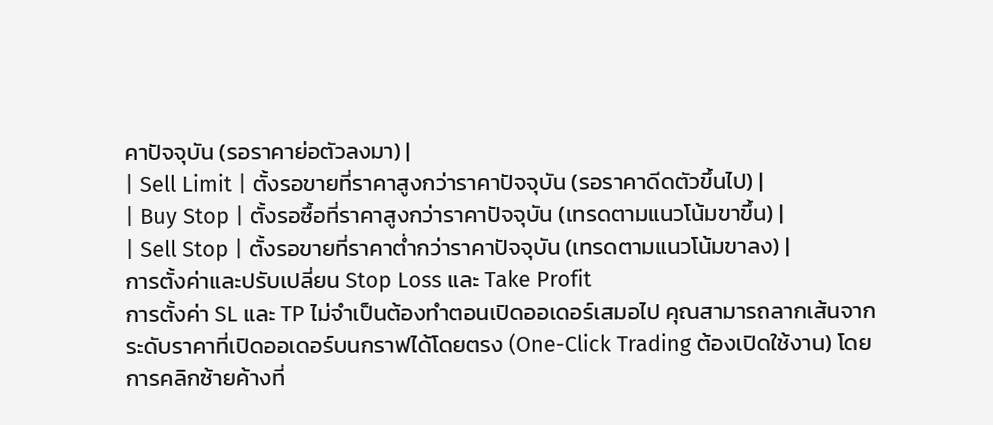คาปัจจุบัน (รอราคาย่อตัวลงมา) |
| Sell Limit | ตั้งรอขายที่ราคาสูงกว่าราคาปัจจุบัน (รอราคาดีดตัวขึ้นไป) |
| Buy Stop | ตั้งรอซื้อที่ราคาสูงกว่าราคาปัจจุบัน (เทรดตามแนวโน้มขาขึ้น) |
| Sell Stop | ตั้งรอขายที่ราคาต่ำกว่าราคาปัจจุบัน (เทรดตามแนวโน้มขาลง) |
การตั้งค่าและปรับเปลี่ยน Stop Loss และ Take Profit
การตั้งค่า SL และ TP ไม่จำเป็นต้องทำตอนเปิดออเดอร์เสมอไป คุณสามารถลากเส้นจากระดับราคาที่เปิดออเดอร์บนกราฟได้โดยตรง (One-Click Trading ต้องเปิดใช้งาน) โดยการคลิกซ้ายค้างที่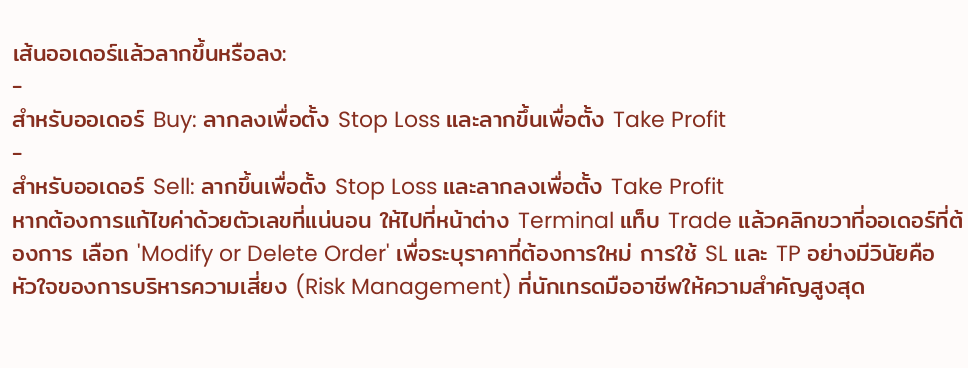เส้นออเดอร์แล้วลากขึ้นหรือลง:
-
สำหรับออเดอร์ Buy: ลากลงเพื่อตั้ง Stop Loss และลากขึ้นเพื่อตั้ง Take Profit
-
สำหรับออเดอร์ Sell: ลากขึ้นเพื่อตั้ง Stop Loss และลากลงเพื่อตั้ง Take Profit
หากต้องการแก้ไขค่าด้วยตัวเลขที่แน่นอน ให้ไปที่หน้าต่าง Terminal แท็บ Trade แล้วคลิกขวาที่ออเดอร์ที่ต้องการ เลือก 'Modify or Delete Order' เพื่อระบุราคาที่ต้องการใหม่ การใช้ SL และ TP อย่างมีวินัยคือหัวใจของการบริหารความเสี่ยง (Risk Management) ที่นักเทรดมืออาชีพให้ความสำคัญสูงสุด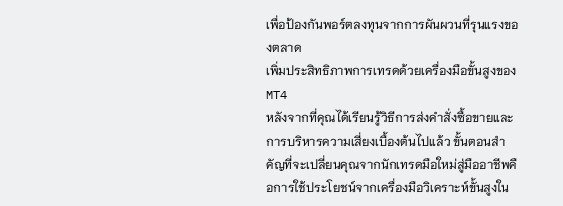เพื่อป้องกันพอร์ตลงทุนจากการผันผวนที่รุนแรงของตลาด
เพิ่มประสิทธิภาพการเทรดด้วยเครื่องมือขั้นสูงของ MT4
หลังจากที่คุณได้เรียนรู้วิธีการส่งคำสั่งซื้อขายและการบริหารความเสี่ยงเบื้องต้นไปแล้ว ขั้นตอนสำคัญที่จะเปลี่ยนคุณจากนักเทรดมือใหม่สู่มืออาชีพคือการใช้ประโยชน์จากเครื่องมือวิเคราะห์ขั้นสูงใน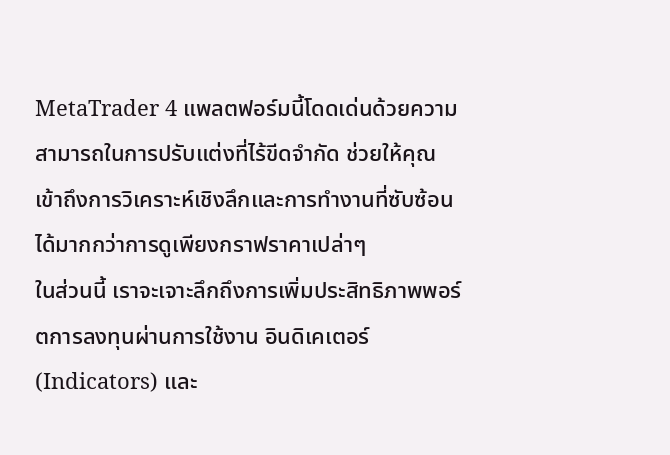MetaTrader 4 แพลตฟอร์มนี้โดดเด่นด้วยความสามารถในการปรับแต่งที่ไร้ขีดจำกัด ช่วยให้คุณเข้าถึงการวิเคราะห์เชิงลึกและการทำงานที่ซับซ้อนได้มากกว่าการดูเพียงกราฟราคาเปล่าๆ
ในส่วนนี้ เราจะเจาะลึกถึงการเพิ่มประสิทธิภาพพอร์ตการลงทุนผ่านการใช้งาน อินดิเคเตอร์ (Indicators) และ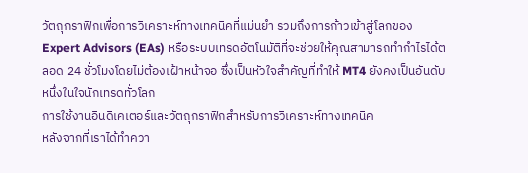วัตถุกราฟิกเพื่อการวิเคราะห์ทางเทคนิคที่แม่นยำ รวมถึงการก้าวเข้าสู่โลกของ Expert Advisors (EAs) หรือระบบเทรดอัตโนมัติที่จะช่วยให้คุณสามารถทำกำไรได้ตลอด 24 ชั่วโมงโดยไม่ต้องเฝ้าหน้าจอ ซึ่งเป็นหัวใจสำคัญที่ทำให้ MT4 ยังคงเป็นอันดับหนึ่งในใจนักเทรดทั่วโลก
การใช้งานอินดิเคเตอร์และวัตถุกราฟิกสำหรับการวิเคราะห์ทางเทคนิค
หลังจากที่เราได้ทำควา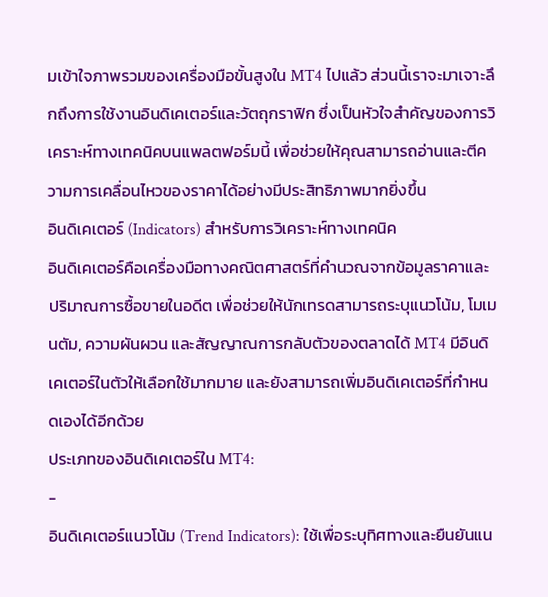มเข้าใจภาพรวมของเครื่องมือขั้นสูงใน MT4 ไปแล้ว ส่วนนี้เราจะมาเจาะลึกถึงการใช้งานอินดิเคเตอร์และวัตถุกราฟิก ซึ่งเป็นหัวใจสำคัญของการวิเคราะห์ทางเทคนิคบนแพลตฟอร์มนี้ เพื่อช่วยให้คุณสามารถอ่านและตีความการเคลื่อนไหวของราคาได้อย่างมีประสิทธิภาพมากยิ่งขึ้น
อินดิเคเตอร์ (Indicators) สำหรับการวิเคราะห์ทางเทคนิค
อินดิเคเตอร์คือเครื่องมือทางคณิตศาสตร์ที่คำนวณจากข้อมูลราคาและปริมาณการซื้อขายในอดีต เพื่อช่วยให้นักเทรดสามารถระบุแนวโน้ม, โมเมนตัม, ความผันผวน และสัญญาณการกลับตัวของตลาดได้ MT4 มีอินดิเคเตอร์ในตัวให้เลือกใช้มากมาย และยังสามารถเพิ่มอินดิเคเตอร์ที่กำหนดเองได้อีกด้วย
ประเภทของอินดิเคเตอร์ใน MT4:
-
อินดิเคเตอร์แนวโน้ม (Trend Indicators): ใช้เพื่อระบุทิศทางและยืนยันแน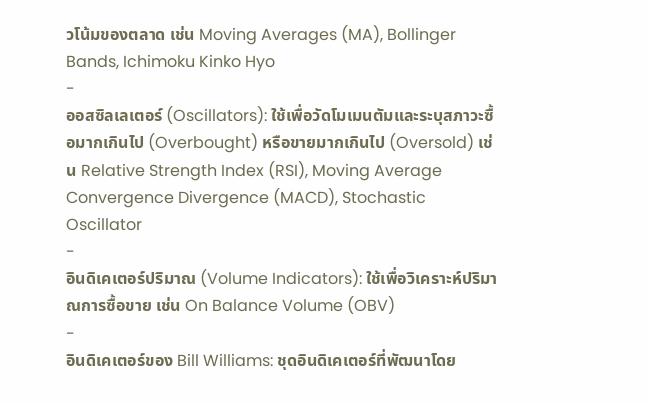วโน้มของตลาด เช่น Moving Averages (MA), Bollinger Bands, Ichimoku Kinko Hyo
-
ออสซิลเลเตอร์ (Oscillators): ใช้เพื่อวัดโมเมนตัมและระบุสภาวะซื้อมากเกินไป (Overbought) หรือขายมากเกินไป (Oversold) เช่น Relative Strength Index (RSI), Moving Average Convergence Divergence (MACD), Stochastic Oscillator
-
อินดิเคเตอร์ปริมาณ (Volume Indicators): ใช้เพื่อวิเคราะห์ปริมาณการซื้อขาย เช่น On Balance Volume (OBV)
-
อินดิเคเตอร์ของ Bill Williams: ชุดอินดิเคเตอร์ที่พัฒนาโดย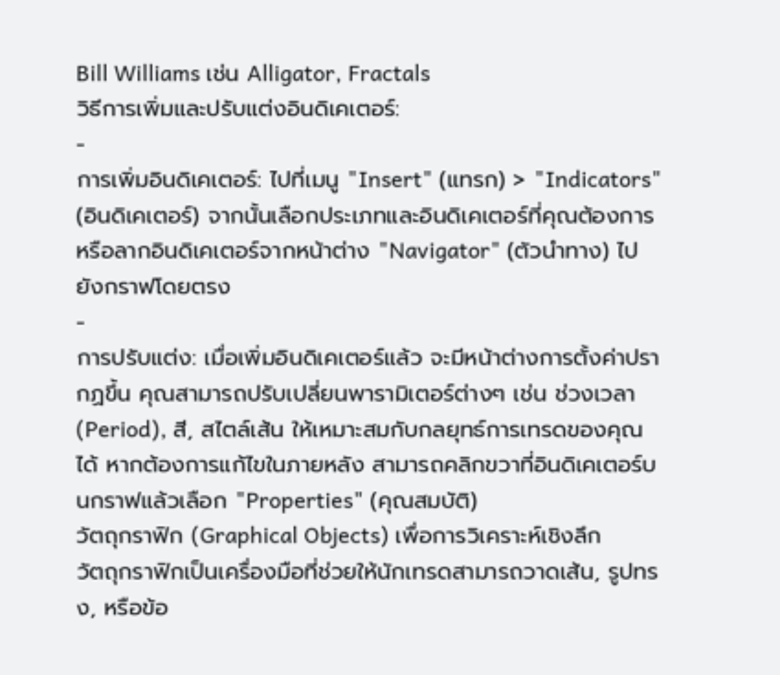Bill Williams เช่น Alligator, Fractals
วิธีการเพิ่มและปรับแต่งอินดิเคเตอร์:
-
การเพิ่มอินดิเคเตอร์: ไปที่เมนู "Insert" (แทรก) > "Indicators" (อินดิเคเตอร์) จากนั้นเลือกประเภทและอินดิเคเตอร์ที่คุณต้องการ หรือลากอินดิเคเตอร์จากหน้าต่าง "Navigator" (ตัวนำทาง) ไปยังกราฟโดยตรง
-
การปรับแต่ง: เมื่อเพิ่มอินดิเคเตอร์แล้ว จะมีหน้าต่างการตั้งค่าปรากฏขึ้น คุณสามารถปรับเปลี่ยนพารามิเตอร์ต่างๆ เช่น ช่วงเวลา (Period), สี, สไตล์เส้น ให้เหมาะสมกับกลยุทธ์การเทรดของคุณได้ หากต้องการแก้ไขในภายหลัง สามารถคลิกขวาที่อินดิเคเตอร์บนกราฟแล้วเลือก "Properties" (คุณสมบัติ)
วัตถุกราฟิก (Graphical Objects) เพื่อการวิเคราะห์เชิงลึก
วัตถุกราฟิกเป็นเครื่องมือที่ช่วยให้นักเทรดสามารถวาดเส้น, รูปทรง, หรือข้อ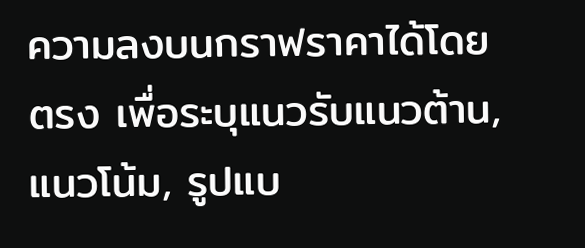ความลงบนกราฟราคาได้โดยตรง เพื่อระบุแนวรับแนวต้าน, แนวโน้ม, รูปแบ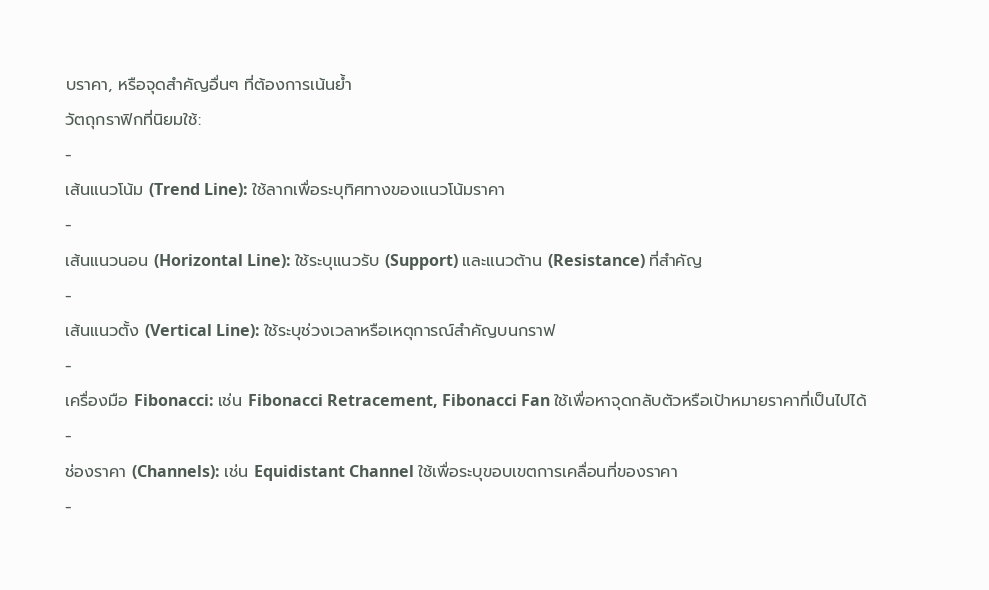บราคา, หรือจุดสำคัญอื่นๆ ที่ต้องการเน้นย้ำ
วัตถุกราฟิกที่นิยมใช้:
-
เส้นแนวโน้ม (Trend Line): ใช้ลากเพื่อระบุทิศทางของแนวโน้มราคา
-
เส้นแนวนอน (Horizontal Line): ใช้ระบุแนวรับ (Support) และแนวต้าน (Resistance) ที่สำคัญ
-
เส้นแนวตั้ง (Vertical Line): ใช้ระบุช่วงเวลาหรือเหตุการณ์สำคัญบนกราฟ
-
เครื่องมือ Fibonacci: เช่น Fibonacci Retracement, Fibonacci Fan ใช้เพื่อหาจุดกลับตัวหรือเป้าหมายราคาที่เป็นไปได้
-
ช่องราคา (Channels): เช่น Equidistant Channel ใช้เพื่อระบุขอบเขตการเคลื่อนที่ของราคา
-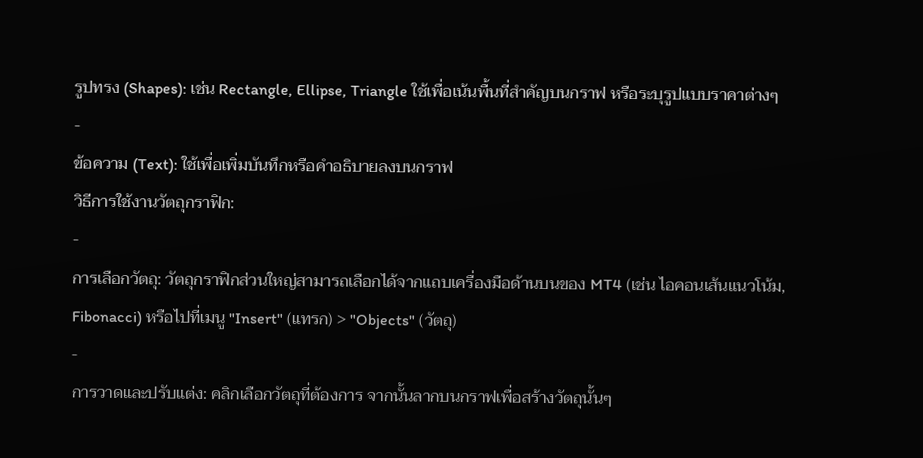รูปทรง (Shapes): เช่น Rectangle, Ellipse, Triangle ใช้เพื่อเน้นพื้นที่สำคัญบนกราฟ หรือระบุรูปแบบราคาต่างๆ
-
ข้อความ (Text): ใช้เพื่อเพิ่มบันทึกหรือคำอธิบายลงบนกราฟ
วิธีการใช้งานวัตถุกราฟิก:
-
การเลือกวัตถุ: วัตถุกราฟิกส่วนใหญ่สามารถเลือกได้จากแถบเครื่องมือด้านบนของ MT4 (เช่น ไอคอนเส้นแนวโน้ม, Fibonacci) หรือไปที่เมนู "Insert" (แทรก) > "Objects" (วัตถุ)
-
การวาดและปรับแต่ง: คลิกเลือกวัตถุที่ต้องการ จากนั้นลากบนกราฟเพื่อสร้างวัตถุนั้นๆ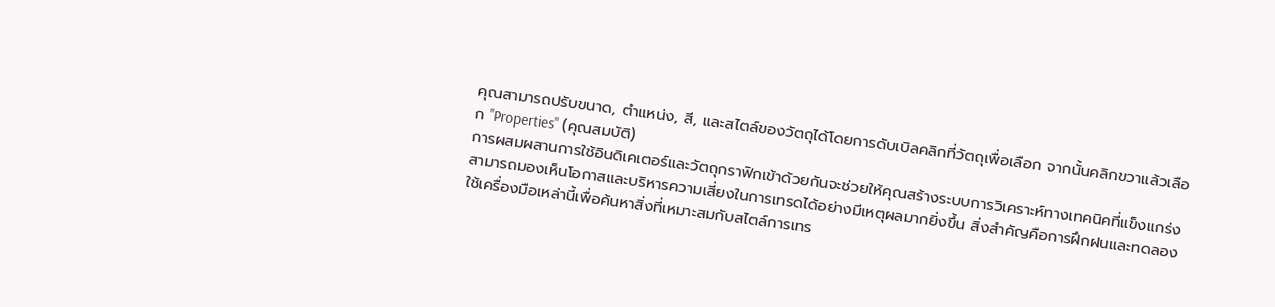คุณสามารถปรับขนาด, ตำแหน่ง, สี, และสไตล์ของวัตถุได้โดยการดับเบิลคลิกที่วัตถุเพื่อเลือก จากนั้นคลิกขวาแล้วเลือก "Properties" (คุณสมบัติ)
การผสมผสานการใช้อินดิเคเตอร์และวัตถุกราฟิกเข้าด้วยกันจะช่วยให้คุณสร้างระบบการวิเคราะห์ทางเทคนิคที่แข็งแกร่ง สามารถมองเห็นโอกาสและบริหารความเสี่ยงในการเทรดได้อย่างมีเหตุผลมากยิ่งขึ้น สิ่งสำคัญคือการฝึกฝนและทดลองใช้เครื่องมือเหล่านี้เพื่อค้นหาสิ่งที่เหมาะสมกับสไตล์การเทร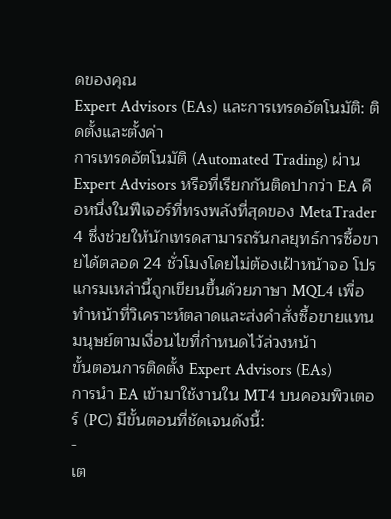ดของคุณ
Expert Advisors (EAs) และการเทรดอัตโนมัติ: ติดตั้งและตั้งค่า
การเทรดอัตโนมัติ (Automated Trading) ผ่าน Expert Advisors หรือที่เรียกกันติดปากว่า EA คือหนึ่งในฟีเจอร์ที่ทรงพลังที่สุดของ MetaTrader 4 ซึ่งช่วยให้นักเทรดสามารถรันกลยุทธ์การซื้อขายได้ตลอด 24 ชั่วโมงโดยไม่ต้องเฝ้าหน้าจอ โปรแกรมเหล่านี้ถูกเขียนขึ้นด้วยภาษา MQL4 เพื่อทำหน้าที่วิเคราะห์ตลาดและส่งคำสั่งซื้อขายแทนมนุษย์ตามเงื่อนไขที่กำหนดไว้ล่วงหน้า
ขั้นตอนการติดตั้ง Expert Advisors (EAs)
การนำ EA เข้ามาใช้งานใน MT4 บนคอมพิวเตอร์ (PC) มีขั้นตอนที่ชัดเจนดังนี้:
-
เต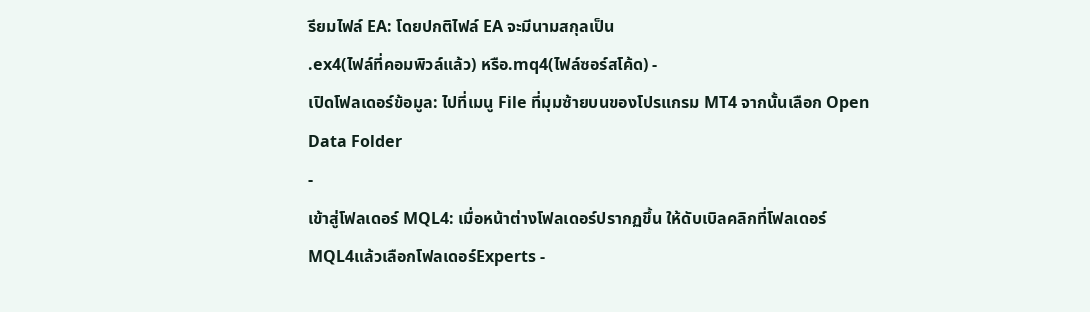รียมไฟล์ EA: โดยปกติไฟล์ EA จะมีนามสกุลเป็น
.ex4(ไฟล์ที่คอมพิวล์แล้ว) หรือ.mq4(ไฟล์ซอร์สโค้ด) -
เปิดโฟลเดอร์ข้อมูล: ไปที่เมนู File ที่มุมซ้ายบนของโปรแกรม MT4 จากนั้นเลือก Open Data Folder
-
เข้าสู่โฟลเดอร์ MQL4: เมื่อหน้าต่างโฟลเดอร์ปรากฏขึ้น ให้ดับเบิลคลิกที่โฟลเดอร์
MQL4แล้วเลือกโฟลเดอร์Experts -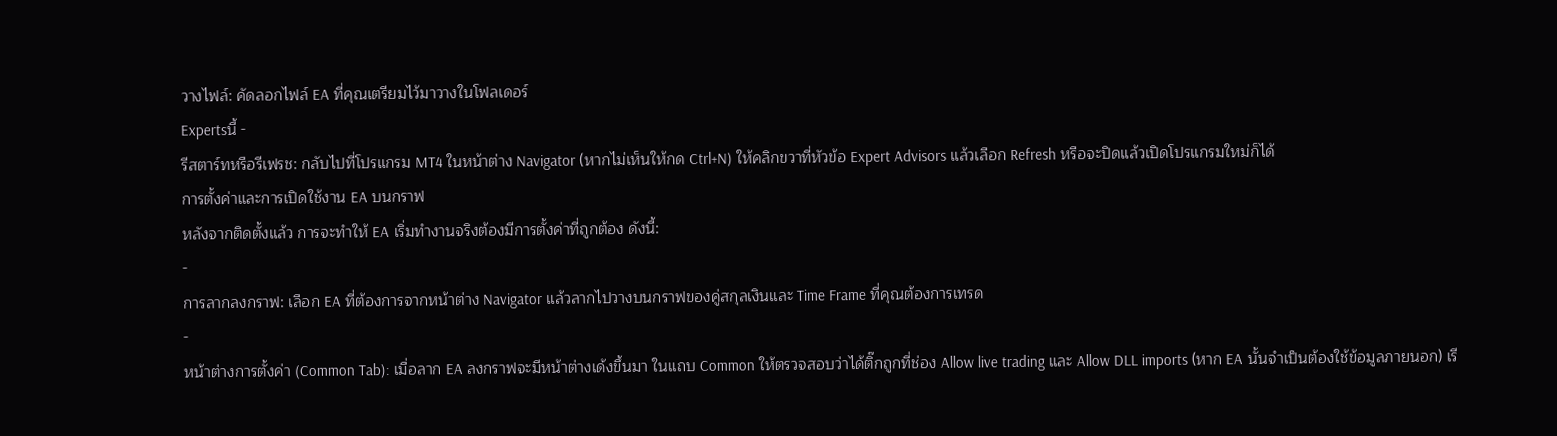วางไฟล์: คัดลอกไฟล์ EA ที่คุณเตรียมไว้มาวางในโฟลเดอร์
Expertsนี้ -
รีสตาร์ทหรือรีเฟรช: กลับไปที่โปรแกรม MT4 ในหน้าต่าง Navigator (หากไม่เห็นให้กด Ctrl+N) ให้คลิกขวาที่หัวข้อ Expert Advisors แล้วเลือก Refresh หรือจะปิดแล้วเปิดโปรแกรมใหม่ก็ได้
การตั้งค่าและการเปิดใช้งาน EA บนกราฟ
หลังจากติดตั้งแล้ว การจะทำให้ EA เริ่มทำงานจริงต้องมีการตั้งค่าที่ถูกต้อง ดังนี้:
-
การลากลงกราฟ: เลือก EA ที่ต้องการจากหน้าต่าง Navigator แล้วลากไปวางบนกราฟของคู่สกุลเงินและ Time Frame ที่คุณต้องการเทรด
-
หน้าต่างการตั้งค่า (Common Tab): เมื่อลาก EA ลงกราฟจะมีหน้าต่างเด้งขึ้นมา ในแถบ Common ให้ตรวจสอบว่าได้ติ๊กถูกที่ช่อง Allow live trading และ Allow DLL imports (หาก EA นั้นจำเป็นต้องใช้ข้อมูลภายนอก) เรี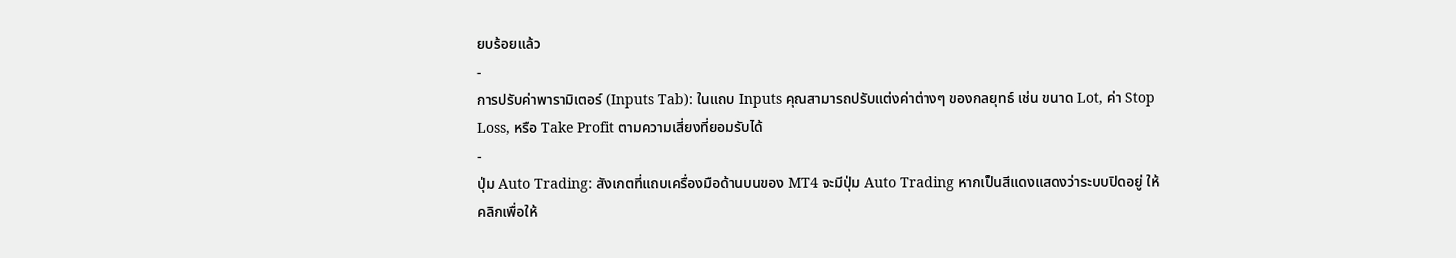ยบร้อยแล้ว
-
การปรับค่าพารามิเตอร์ (Inputs Tab): ในแถบ Inputs คุณสามารถปรับแต่งค่าต่างๆ ของกลยุทธ์ เช่น ขนาด Lot, ค่า Stop Loss, หรือ Take Profit ตามความเสี่ยงที่ยอมรับได้
-
ปุ่ม Auto Trading: สังเกตที่แถบเครื่องมือด้านบนของ MT4 จะมีปุ่ม Auto Trading หากเป็นสีแดงแสดงว่าระบบปิดอยู่ ให้คลิกเพื่อให้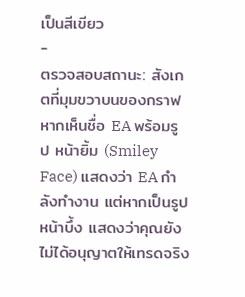เป็นสีเขียว
-
ตรวจสอบสถานะ: สังเกตที่มุมขวาบนของกราฟ หากเห็นชื่อ EA พร้อมรูป หน้ายิ้ม (Smiley Face) แสดงว่า EA กำลังทำงาน แต่หากเป็นรูปหน้าบึ้ง แสดงว่าคุณยังไม่ได้อนุญาตให้เทรดจริง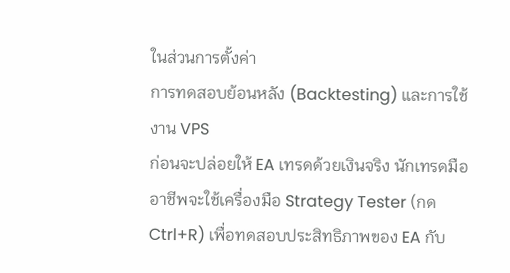ในส่วนการตั้งค่า
การทดสอบย้อนหลัง (Backtesting) และการใช้งาน VPS
ก่อนจะปล่อยให้ EA เทรดด้วยเงินจริง นักเทรดมืออาชีพจะใช้เครื่องมือ Strategy Tester (กด Ctrl+R) เพื่อทดสอบประสิทธิภาพของ EA กับ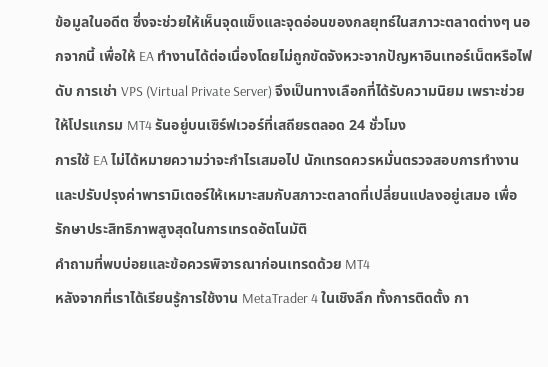ข้อมูลในอดีต ซึ่งจะช่วยให้เห็นจุดแข็งและจุดอ่อนของกลยุทธ์ในสภาวะตลาดต่างๆ นอกจากนี้ เพื่อให้ EA ทำงานได้ต่อเนื่องโดยไม่ถูกขัดจังหวะจากปัญหาอินเทอร์เน็ตหรือไฟดับ การเช่า VPS (Virtual Private Server) จึงเป็นทางเลือกที่ได้รับความนิยม เพราะช่วยให้โปรแกรม MT4 รันอยู่บนเซิร์ฟเวอร์ที่เสถียรตลอด 24 ชั่วโมง
การใช้ EA ไม่ได้หมายความว่าจะกำไรเสมอไป นักเทรดควรหมั่นตรวจสอบการทำงานและปรับปรุงค่าพารามิเตอร์ให้เหมาะสมกับสภาวะตลาดที่เปลี่ยนแปลงอยู่เสมอ เพื่อรักษาประสิทธิภาพสูงสุดในการเทรดอัตโนมัติ
คำถามที่พบบ่อยและข้อควรพิจารณาก่อนเทรดด้วย MT4
หลังจากที่เราได้เรียนรู้การใช้งาน MetaTrader 4 ในเชิงลึก ทั้งการติดตั้ง กา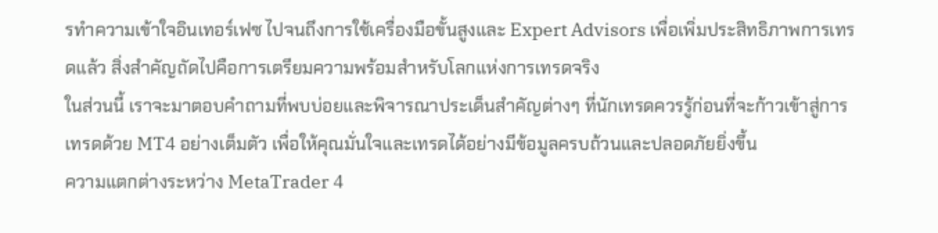รทำความเข้าใจอินเทอร์เฟซ ไปจนถึงการใช้เครื่องมือขั้นสูงและ Expert Advisors เพื่อเพิ่มประสิทธิภาพการเทรดแล้ว สิ่งสำคัญถัดไปคือการเตรียมความพร้อมสำหรับโลกแห่งการเทรดจริง
ในส่วนนี้ เราจะมาตอบคำถามที่พบบ่อยและพิจารณาประเด็นสำคัญต่างๆ ที่นักเทรดควรรู้ก่อนที่จะก้าวเข้าสู่การเทรดด้วย MT4 อย่างเต็มตัว เพื่อให้คุณมั่นใจและเทรดได้อย่างมีข้อมูลครบถ้วนและปลอดภัยยิ่งขึ้น
ความแตกต่างระหว่าง MetaTrader 4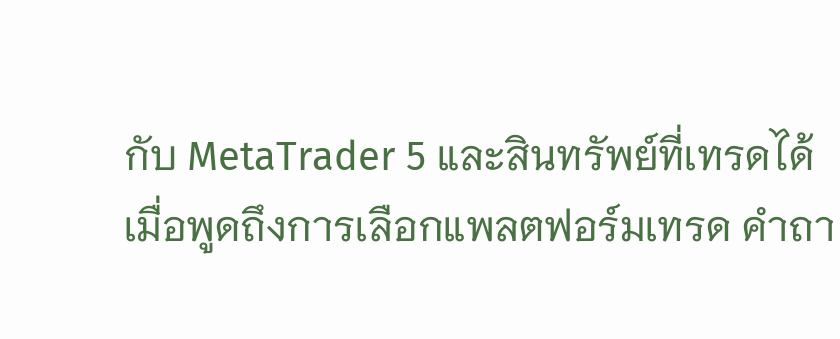กับ MetaTrader 5 และสินทรัพย์ที่เทรดได้
เมื่อพูดถึงการเลือกแพลตฟอร์มเทรด คำถา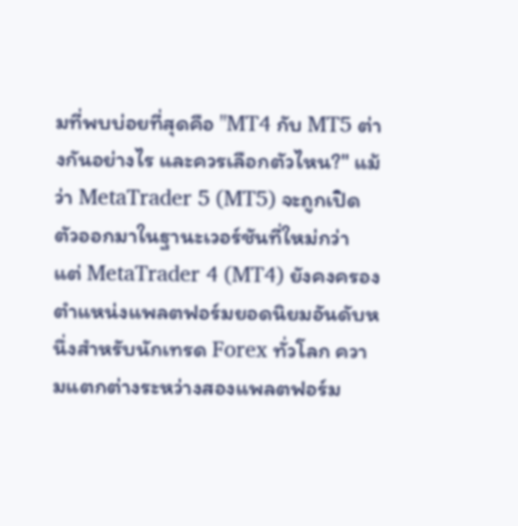มที่พบบ่อยที่สุดคือ "MT4 กับ MT5 ต่างกันอย่างไร และควรเลือกตัวไหน?" แม้ว่า MetaTrader 5 (MT5) จะถูกเปิดตัวออกมาในฐานะเวอร์ชันที่ใหม่กว่า แต่ MetaTrader 4 (MT4) ยังคงครองตำแหน่งแพลตฟอร์มยอดนิยมอันดับหนึ่งสำหรับนักเทรด Forex ทั่วโลก ความแตกต่างระหว่างสองแพลตฟอร์ม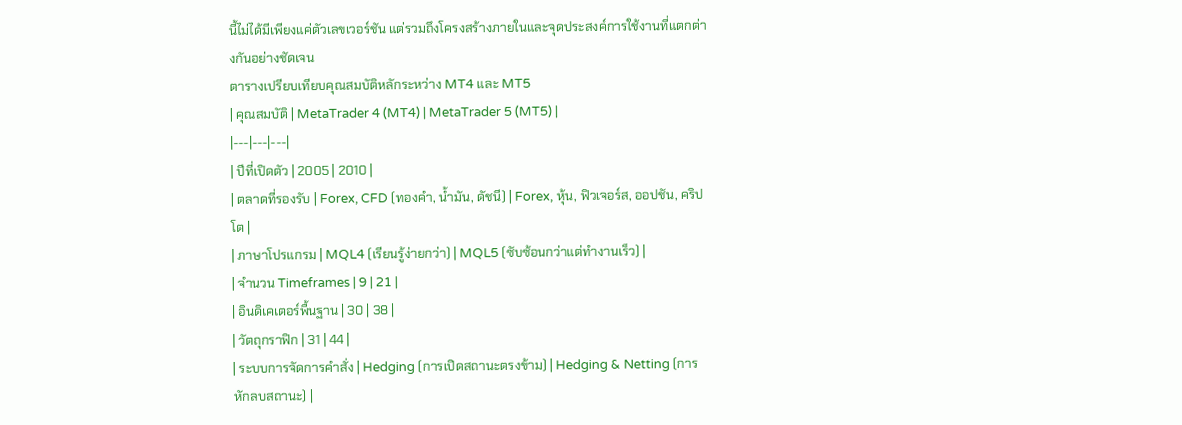นี้ไม่ได้มีเพียงแค่ตัวเลขเวอร์ชัน แต่รวมถึงโครงสร้างภายในและจุดประสงค์การใช้งานที่แตกต่างกันอย่างชัดเจน
ตารางเปรียบเทียบคุณสมบัติหลักระหว่าง MT4 และ MT5
| คุณสมบัติ | MetaTrader 4 (MT4) | MetaTrader 5 (MT5) |
|---|---|---|
| ปีที่เปิดตัว | 2005 | 2010 |
| ตลาดที่รองรับ | Forex, CFD (ทองคำ, น้ำมัน, ดัชนี) | Forex, หุ้น, ฟิวเจอร์ส, ออปชัน, คริปโต |
| ภาษาโปรแกรม | MQL4 (เรียนรู้ง่ายกว่า) | MQL5 (ซับซ้อนกว่าแต่ทำงานเร็ว) |
| จำนวน Timeframes | 9 | 21 |
| อินดิเคเตอร์พื้นฐาน | 30 | 38 |
| วัตถุกราฟิก | 31 | 44 |
| ระบบการจัดการคำสั่ง | Hedging (การเปิดสถานะตรงข้าม) | Hedging & Netting (การหักลบสถานะ) |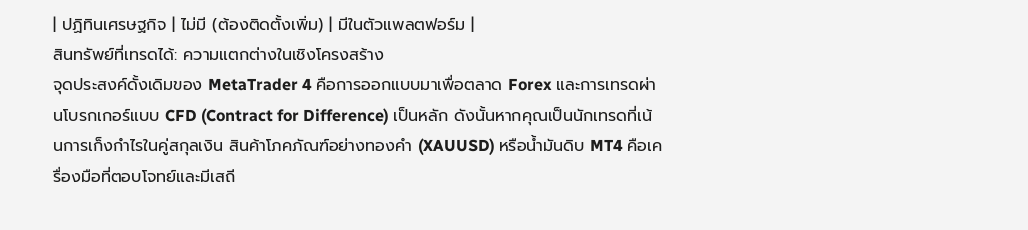| ปฏิทินเศรษฐกิจ | ไม่มี (ต้องติดตั้งเพิ่ม) | มีในตัวแพลตฟอร์ม |
สินทรัพย์ที่เทรดได้: ความแตกต่างในเชิงโครงสร้าง
จุดประสงค์ดั้งเดิมของ MetaTrader 4 คือการออกแบบมาเพื่อตลาด Forex และการเทรดผ่านโบรกเกอร์แบบ CFD (Contract for Difference) เป็นหลัก ดังนั้นหากคุณเป็นนักเทรดที่เน้นการเก็งกำไรในคู่สกุลเงิน สินค้าโภคภัณฑ์อย่างทองคำ (XAUUSD) หรือน้ำมันดิบ MT4 คือเครื่องมือที่ตอบโจทย์และมีเสถี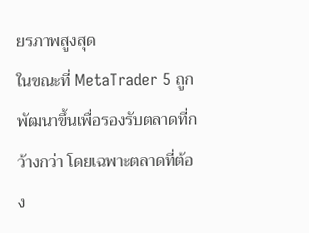ยรภาพสูงสุด
ในขณะที่ MetaTrader 5 ถูกพัฒนาขึ้นเพื่อรองรับตลาดที่กว้างกว่า โดยเฉพาะตลาดที่ต้อง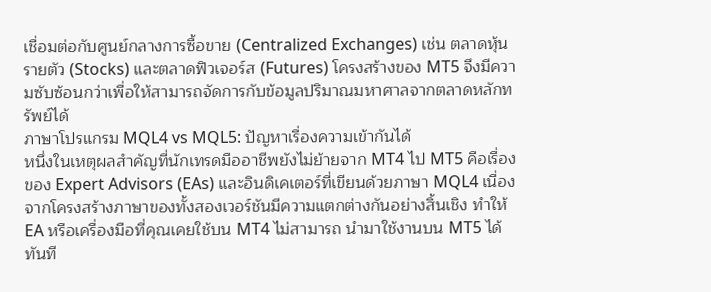เชื่อมต่อกับศูนย์กลางการซื้อขาย (Centralized Exchanges) เช่น ตลาดหุ้นรายตัว (Stocks) และตลาดฟิวเจอร์ส (Futures) โครงสร้างของ MT5 จึงมีความซับซ้อนกว่าเพื่อให้สามารถจัดการกับข้อมูลปริมาณมหาศาลจากตลาดหลักทรัพย์ได้
ภาษาโปรแกรม MQL4 vs MQL5: ปัญหาเรื่องความเข้ากันได้
หนึ่งในเหตุผลสำคัญที่นักเทรดมืออาชีพยังไม่ย้ายจาก MT4 ไป MT5 คือเรื่องของ Expert Advisors (EAs) และอินดิเคเตอร์ที่เขียนด้วยภาษา MQL4 เนื่องจากโครงสร้างภาษาของทั้งสองเวอร์ชันมีความแตกต่างกันอย่างสิ้นเชิง ทำให้ EA หรือเครื่องมือที่คุณเคยใช้บน MT4 ไม่สามารถ นำมาใช้งานบน MT5 ได้ทันที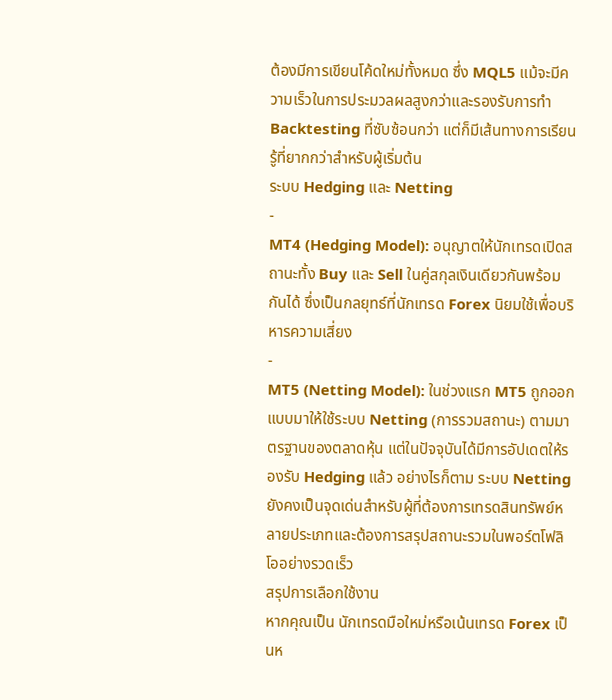ต้องมีการเขียนโค้ดใหม่ทั้งหมด ซึ่ง MQL5 แม้จะมีความเร็วในการประมวลผลสูงกว่าและรองรับการทำ Backtesting ที่ซับซ้อนกว่า แต่ก็มีเส้นทางการเรียนรู้ที่ยากกว่าสำหรับผู้เริ่มต้น
ระบบ Hedging และ Netting
-
MT4 (Hedging Model): อนุญาตให้นักเทรดเปิดสถานะทั้ง Buy และ Sell ในคู่สกุลเงินเดียวกันพร้อมกันได้ ซึ่งเป็นกลยุทธ์ที่นักเทรด Forex นิยมใช้เพื่อบริหารความเสี่ยง
-
MT5 (Netting Model): ในช่วงแรก MT5 ถูกออกแบบมาให้ใช้ระบบ Netting (การรวมสถานะ) ตามมาตรฐานของตลาดหุ้น แต่ในปัจจุบันได้มีการอัปเดตให้รองรับ Hedging แล้ว อย่างไรก็ตาม ระบบ Netting ยังคงเป็นจุดเด่นสำหรับผู้ที่ต้องการเทรดสินทรัพย์หลายประเภทและต้องการสรุปสถานะรวมในพอร์ตโฟลิโออย่างรวดเร็ว
สรุปการเลือกใช้งาน
หากคุณเป็น นักเทรดมือใหม่หรือเน้นเทรด Forex เป็นห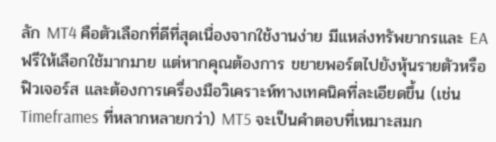ลัก MT4 คือตัวเลือกที่ดีที่สุดเนื่องจากใช้งานง่าย มีแหล่งทรัพยากรและ EA ฟรีให้เลือกใช้มากมาย แต่หากคุณต้องการ ขยายพอร์ตไปยังหุ้นรายตัวหรือฟิวเจอร์ส และต้องการเครื่องมือวิเคราะห์ทางเทคนิคที่ละเอียดขึ้น (เช่น Timeframes ที่หลากหลายกว่า) MT5 จะเป็นคำตอบที่เหมาะสมก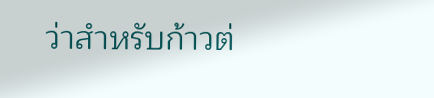ว่าสำหรับก้าวต่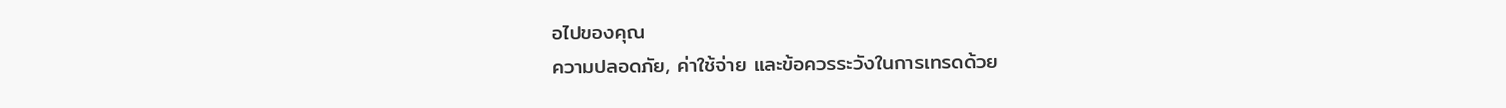อไปของคุณ
ความปลอดภัย, ค่าใช้จ่าย และข้อควรระวังในการเทรดด้วย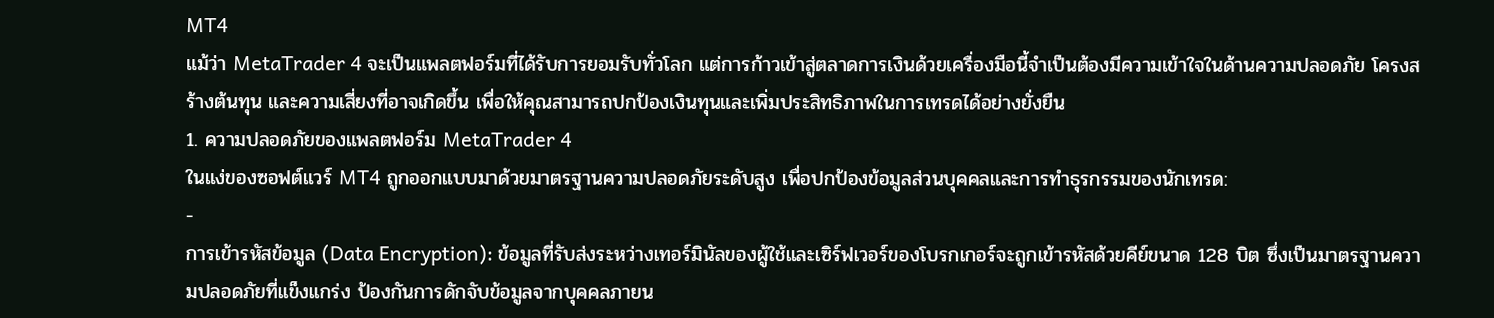MT4
แม้ว่า MetaTrader 4 จะเป็นแพลตฟอร์มที่ได้รับการยอมรับทั่วโลก แต่การก้าวเข้าสู่ตลาดการเงินด้วยเครื่องมือนี้จำเป็นต้องมีความเข้าใจในด้านความปลอดภัย โครงสร้างต้นทุน และความเสี่ยงที่อาจเกิดขึ้น เพื่อให้คุณสามารถปกป้องเงินทุนและเพิ่มประสิทธิภาพในการเทรดได้อย่างยั่งยืน
1. ความปลอดภัยของแพลตฟอร์ม MetaTrader 4
ในแง่ของซอฟต์แวร์ MT4 ถูกออกแบบมาด้วยมาตรฐานความปลอดภัยระดับสูง เพื่อปกป้องข้อมูลส่วนบุคคลและการทำธุรกรรมของนักเทรด:
-
การเข้ารหัสข้อมูล (Data Encryption): ข้อมูลที่รับส่งระหว่างเทอร์มินัลของผู้ใช้และเซิร์ฟเวอร์ของโบรกเกอร์จะถูกเข้ารหัสด้วยคีย์ขนาด 128 บิต ซึ่งเป็นมาตรฐานความปลอดภัยที่แข็งแกร่ง ป้องกันการดักจับข้อมูลจากบุคคลภายน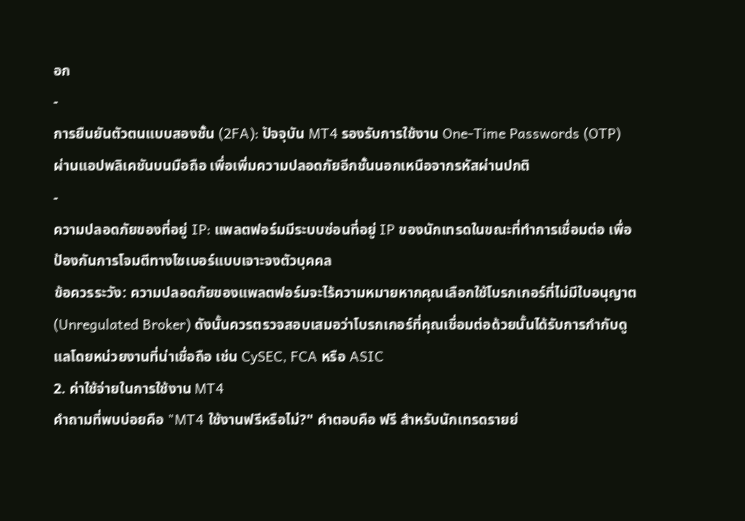อก
-
การยืนยันตัวตนแบบสองชั้น (2FA): ปัจจุบัน MT4 รองรับการใช้งาน One-Time Passwords (OTP) ผ่านแอปพลิเคชันบนมือถือ เพื่อเพิ่มความปลอดภัยอีกชั้นนอกเหนือจากรหัสผ่านปกติ
-
ความปลอดภัยของที่อยู่ IP: แพลตฟอร์มมีระบบซ่อนที่อยู่ IP ของนักเทรดในขณะที่ทำการเชื่อมต่อ เพื่อป้องกันการโจมตีทางไซเบอร์แบบเจาะจงตัวบุคคล
ข้อควรระวัง: ความปลอดภัยของแพลตฟอร์มจะไร้ความหมายหากคุณเลือกใช้โบรกเกอร์ที่ไม่มีใบอนุญาต (Unregulated Broker) ดังนั้นควรตรวจสอบเสมอว่าโบรกเกอร์ที่คุณเชื่อมต่อด้วยนั้นได้รับการกำกับดูแลโดยหน่วยงานที่น่าเชื่อถือ เช่น CySEC, FCA หรือ ASIC
2. ค่าใช้จ่ายในการใช้งาน MT4
คำถามที่พบบ่อยคือ "MT4 ใช้งานฟรีหรือไม่?" คำตอบคือ ฟรี สำหรับนักเทรดรายย่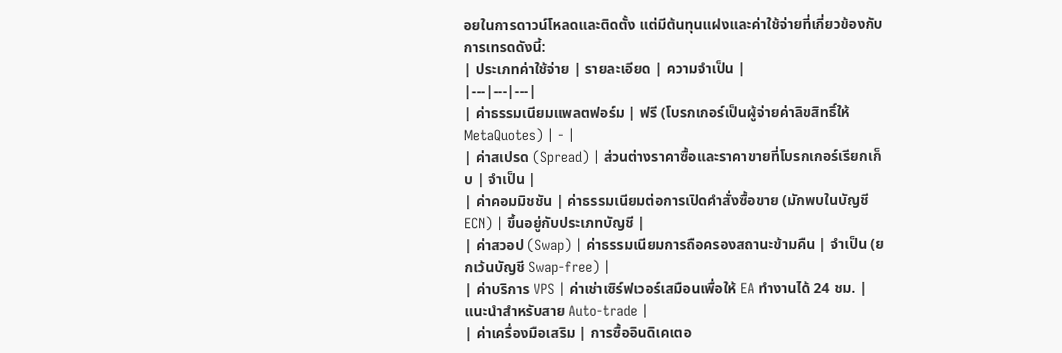อยในการดาวน์โหลดและติดตั้ง แต่มีต้นทุนแฝงและค่าใช้จ่ายที่เกี่ยวข้องกับการเทรดดังนี้:
| ประเภทค่าใช้จ่าย | รายละเอียด | ความจำเป็น |
|---|---|---|
| ค่าธรรมเนียมแพลตฟอร์ม | ฟรี (โบรกเกอร์เป็นผู้จ่ายค่าลิขสิทธิ์ให้ MetaQuotes) | - |
| ค่าสเปรด (Spread) | ส่วนต่างราคาซื้อและราคาขายที่โบรกเกอร์เรียกเก็บ | จำเป็น |
| ค่าคอมมิชชัน | ค่าธรรมเนียมต่อการเปิดคำสั่งซื้อขาย (มักพบในบัญชี ECN) | ขึ้นอยู่กับประเภทบัญชี |
| ค่าสวอป (Swap) | ค่าธรรมเนียมการถือครองสถานะข้ามคืน | จำเป็น (ยกเว้นบัญชี Swap-free) |
| ค่าบริการ VPS | ค่าเช่าเซิร์ฟเวอร์เสมือนเพื่อให้ EA ทำงานได้ 24 ชม. | แนะนำสำหรับสาย Auto-trade |
| ค่าเครื่องมือเสริม | การซื้ออินดิเคเตอ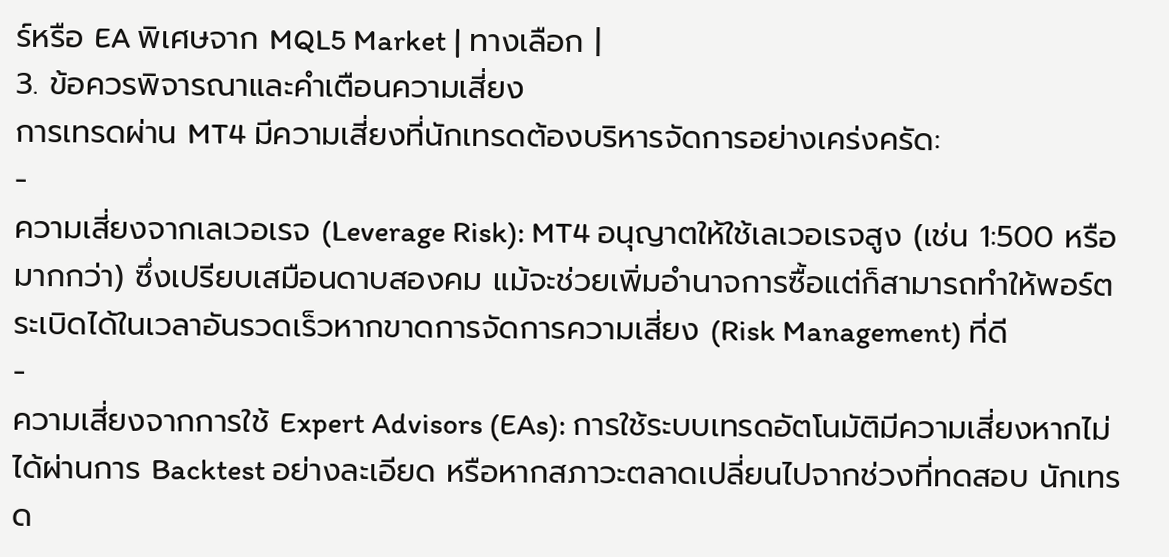ร์หรือ EA พิเศษจาก MQL5 Market | ทางเลือก |
3. ข้อควรพิจารณาและคำเตือนความเสี่ยง
การเทรดผ่าน MT4 มีความเสี่ยงที่นักเทรดต้องบริหารจัดการอย่างเคร่งครัด:
-
ความเสี่ยงจากเลเวอเรจ (Leverage Risk): MT4 อนุญาตให้ใช้เลเวอเรจสูง (เช่น 1:500 หรือมากกว่า) ซึ่งเปรียบเสมือนดาบสองคม แม้จะช่วยเพิ่มอำนาจการซื้อแต่ก็สามารถทำให้พอร์ตระเบิดได้ในเวลาอันรวดเร็วหากขาดการจัดการความเสี่ยง (Risk Management) ที่ดี
-
ความเสี่ยงจากการใช้ Expert Advisors (EAs): การใช้ระบบเทรดอัตโนมัติมีความเสี่ยงหากไม่ได้ผ่านการ Backtest อย่างละเอียด หรือหากสภาวะตลาดเปลี่ยนไปจากช่วงที่ทดสอบ นักเทรด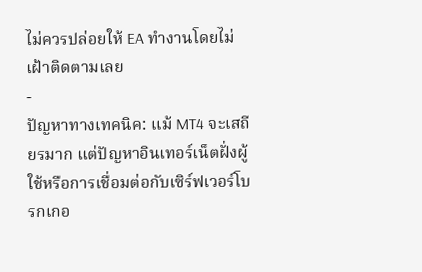ไม่ควรปล่อยให้ EA ทำงานโดยไม่เฝ้าติดตามเลย
-
ปัญหาทางเทคนิค: แม้ MT4 จะเสถียรมาก แต่ปัญหาอินเทอร์เน็ตฝั่งผู้ใช้หรือการเชื่อมต่อกับเซิร์ฟเวอร์โบรกเกอ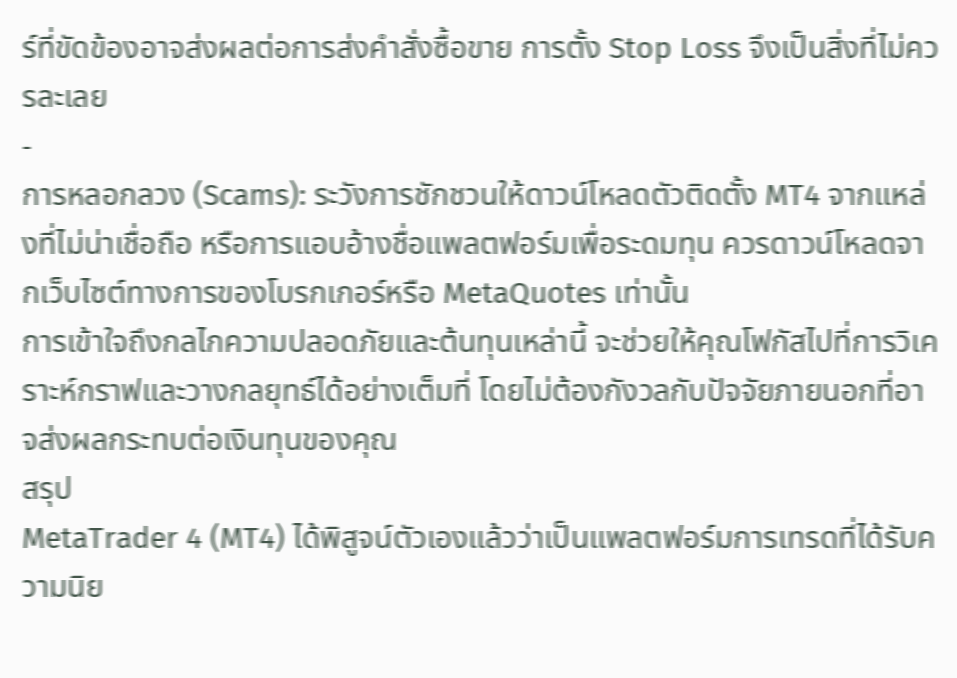ร์ที่ขัดข้องอาจส่งผลต่อการส่งคำสั่งซื้อขาย การตั้ง Stop Loss จึงเป็นสิ่งที่ไม่ควรละเลย
-
การหลอกลวง (Scams): ระวังการชักชวนให้ดาวน์โหลดตัวติดตั้ง MT4 จากแหล่งที่ไม่น่าเชื่อถือ หรือการแอบอ้างชื่อแพลตฟอร์มเพื่อระดมทุน ควรดาวน์โหลดจากเว็บไซต์ทางการของโบรกเกอร์หรือ MetaQuotes เท่านั้น
การเข้าใจถึงกลไกความปลอดภัยและต้นทุนเหล่านี้ จะช่วยให้คุณโฟกัสไปที่การวิเคราะห์กราฟและวางกลยุทธ์ได้อย่างเต็มที่ โดยไม่ต้องกังวลกับปัจจัยภายนอกที่อาจส่งผลกระทบต่อเงินทุนของคุณ
สรุป
MetaTrader 4 (MT4) ได้พิสูจน์ตัวเองแล้วว่าเป็นแพลตฟอร์มการเทรดที่ได้รับความนิย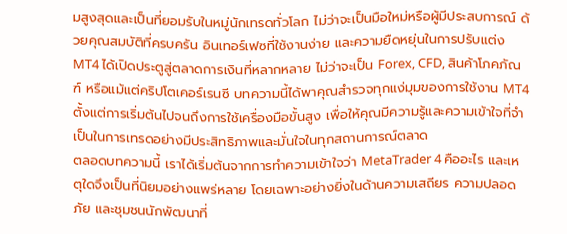มสูงสุดและเป็นที่ยอมรับในหมู่นักเทรดทั่วโลก ไม่ว่าจะเป็นมือใหม่หรือผู้มีประสบการณ์ ด้วยคุณสมบัติที่ครบครัน อินเทอร์เฟซที่ใช้งานง่าย และความยืดหยุ่นในการปรับแต่ง MT4 ได้เปิดประตูสู่ตลาดการเงินที่หลากหลาย ไม่ว่าจะเป็น Forex, CFD, สินค้าโภคภัณฑ์ หรือแม้แต่คริปโตเคอร์เรนซี บทความนี้ได้พาคุณสำรวจทุกแง่มุมของการใช้งาน MT4 ตั้งแต่การเริ่มต้นไปจนถึงการใช้เครื่องมือขั้นสูง เพื่อให้คุณมีความรู้และความเข้าใจที่จำเป็นในการเทรดอย่างมีประสิทธิภาพและมั่นใจในทุกสถานการณ์ตลาด
ตลอดบทความนี้ เราได้เริ่มต้นจากการทำความเข้าใจว่า MetaTrader 4 คืออะไร และเหตุใดจึงเป็นที่นิยมอย่างแพร่หลาย โดยเฉพาะอย่างยิ่งในด้านความเสถียร ความปลอดภัย และชุมชนนักพัฒนาที่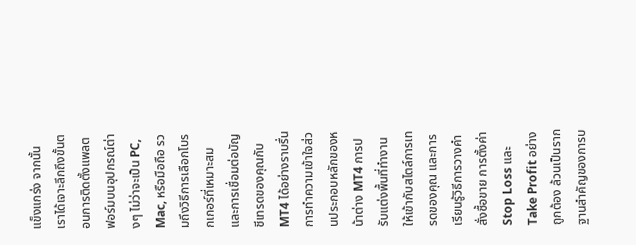แข็งแกร่ง จากนั้นเราได้เจาะลึกถึงขั้นตอนการติดตั้งแพลตฟอร์มบนอุปกรณ์ต่างๆ ไม่ว่าจะเป็น PC, Mac, หรือมือถือ รวมถึงวิธีการเลือกโบรกเกอร์ที่เหมาะสมและการเชื่อมต่อบัญชีเทรดของคุณกับ MT4 ได้อย่างราบรื่น การทำความเข้าใจส่วนประกอบหลักของหน้าต่าง MT4 การปรับแต่งพื้นที่ทำงานให้เข้ากับสไตล์การเทรดของคุณ และการเรียนรู้วิธีการวางคำสั่งซื้อขาย การตั้งค่า Stop Loss และ Take Profit อย่างถูกต้อง ล้วนเป็นรากฐานสำคัญของการบ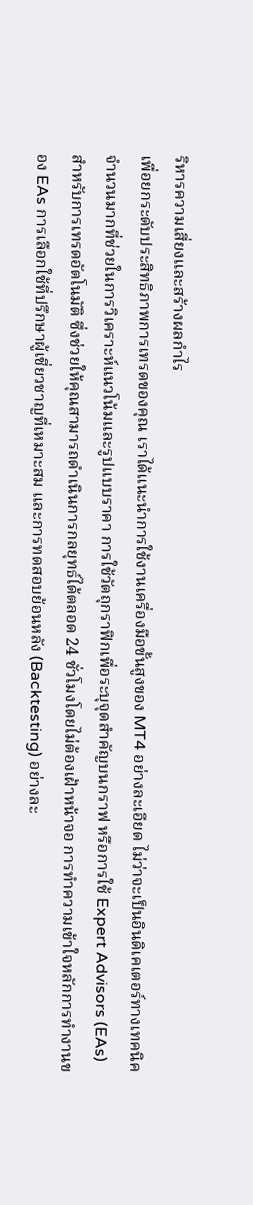ริหารความเสี่ยงและสร้างผลกำไร
เพื่อยกระดับประสิทธิภาพการเทรดของคุณ เราได้แนะนำการใช้งานเครื่องมือขั้นสูงของ MT4 อย่างละเอียด ไม่ว่าจะเป็นอินดิเคเตอร์ทางเทคนิคจำนวนมากที่ช่วยในการวิเคราะห์แนวโน้มและรูปแบบราคา การใช้วัตถุกราฟิกเพื่อระบุจุดสำคัญบนกราฟ หรือการใช้ Expert Advisors (EAs) สำหรับการเทรดอัตโนมัติ ซึ่งช่วยให้คุณสามารถดำเนินการกลยุทธ์ได้ตลอด 24 ชั่วโมงโดยไม่ต้องเฝ้าหน้าจอ การทำความเข้าใจหลักการทำงานของ EAs การเลือกใช้ที่ปรึกษาผู้เชี่ยวชาญที่เหมาะสม และการทดสอบย้อนหลัง (Backtesting) อย่างละ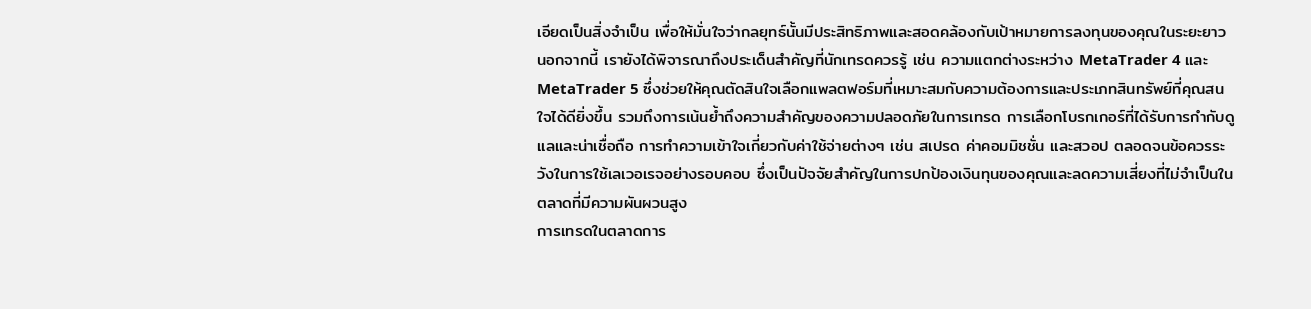เอียดเป็นสิ่งจำเป็น เพื่อให้มั่นใจว่ากลยุทธ์นั้นมีประสิทธิภาพและสอดคล้องกับเป้าหมายการลงทุนของคุณในระยะยาว
นอกจากนี้ เรายังได้พิจารณาถึงประเด็นสำคัญที่นักเทรดควรรู้ เช่น ความแตกต่างระหว่าง MetaTrader 4 และ MetaTrader 5 ซึ่งช่วยให้คุณตัดสินใจเลือกแพลตฟอร์มที่เหมาะสมกับความต้องการและประเภทสินทรัพย์ที่คุณสนใจได้ดียิ่งขึ้น รวมถึงการเน้นย้ำถึงความสำคัญของความปลอดภัยในการเทรด การเลือกโบรกเกอร์ที่ได้รับการกำกับดูแลและน่าเชื่อถือ การทำความเข้าใจเกี่ยวกับค่าใช้จ่ายต่างๆ เช่น สเปรด ค่าคอมมิชชั่น และสวอป ตลอดจนข้อควรระวังในการใช้เลเวอเรจอย่างรอบคอบ ซึ่งเป็นปัจจัยสำคัญในการปกป้องเงินทุนของคุณและลดความเสี่ยงที่ไม่จำเป็นในตลาดที่มีความผันผวนสูง
การเทรดในตลาดการ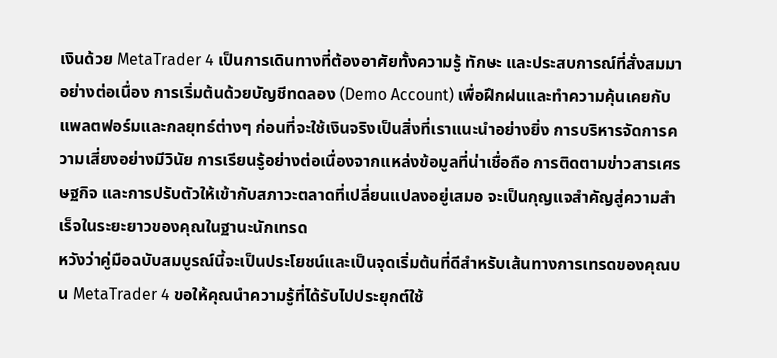เงินด้วย MetaTrader 4 เป็นการเดินทางที่ต้องอาศัยทั้งความรู้ ทักษะ และประสบการณ์ที่สั่งสมมาอย่างต่อเนื่อง การเริ่มต้นด้วยบัญชีทดลอง (Demo Account) เพื่อฝึกฝนและทำความคุ้นเคยกับแพลตฟอร์มและกลยุทธ์ต่างๆ ก่อนที่จะใช้เงินจริงเป็นสิ่งที่เราแนะนำอย่างยิ่ง การบริหารจัดการความเสี่ยงอย่างมีวินัย การเรียนรู้อย่างต่อเนื่องจากแหล่งข้อมูลที่น่าเชื่อถือ การติดตามข่าวสารเศรษฐกิจ และการปรับตัวให้เข้ากับสภาวะตลาดที่เปลี่ยนแปลงอยู่เสมอ จะเป็นกุญแจสำคัญสู่ความสำเร็จในระยะยาวของคุณในฐานะนักเทรด
หวังว่าคู่มือฉบับสมบูรณ์นี้จะเป็นประโยชน์และเป็นจุดเริ่มต้นที่ดีสำหรับเส้นทางการเทรดของคุณบน MetaTrader 4 ขอให้คุณนำความรู้ที่ได้รับไปประยุกต์ใช้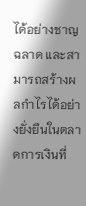ได้อย่างชาญฉลาด และสามารถสร้างผลกำไรได้อย่างยั่งยืนในตลาดการเงินที่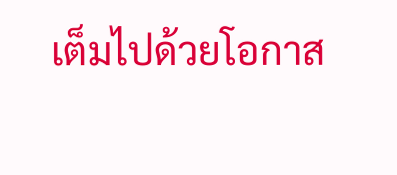เต็มไปด้วยโอกาส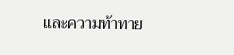และความท้าทาย